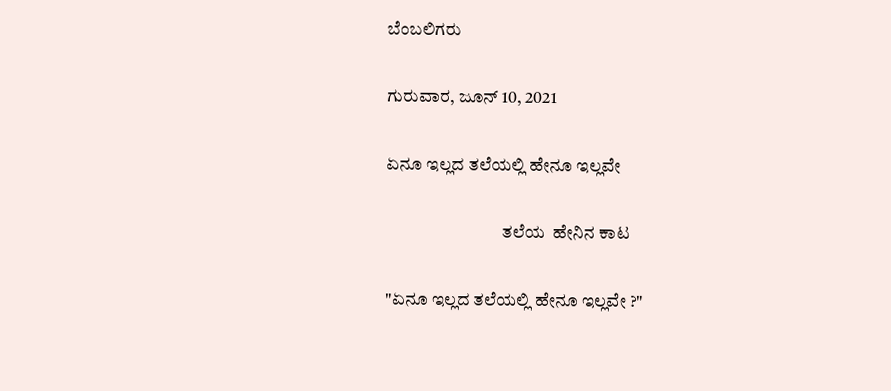ಬೆಂಬಲಿಗರು

ಗುರುವಾರ, ಜೂನ್ 10, 2021

ಏನೂ ಇಲ್ಲದ ತಲೆಯಲ್ಲಿ ಹೇನೂ ಇಲ್ಲವೇ

                                 ತಲೆಯ  ಹೇನಿನ ಕಾಟ

"ಏನೂ ಇಲ್ಲದ ತಲೆಯಲ್ಲಿ ಹೇನೂ ಇಲ್ಲವೇ ?"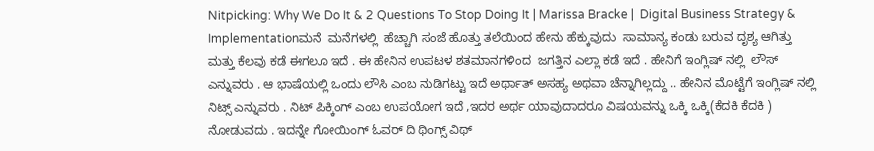Nitpicking: Why We Do It & 2 Questions To Stop Doing It | Marissa Bracke |  Digital Business Strategy & Implementationಮನೆ  ಮನೆಗಳಲ್ಲಿ  ಹೆಚ್ಚಾಗಿ ಸಂಜೆ ಹೊತ್ತು ತಲೆಯಿಂದ ಹೇನು ಹೆಕ್ಕುವುದು  ಸಾಮಾನ್ಯ ಕಂಡು ಬರುವ ದೃಶ್ಯ ಆಗಿತ್ತು ಮತ್ತು ಕೆಲವು ಕಡೆ ಈಗಲೂ ಇದೆ . ಈ ಹೇನಿನ ಉಪಟಳ ಶತಮಾನಗಳಿಂದ  ಜಗತ್ತಿನ ಎಲ್ಲಾ ಕಡೆ ಇದೆ . ಹೇನಿಗೆ ಇಂಗ್ಲಿಷ್ ನಲ್ಲಿ  ಲೌಸ್ ಎನ್ನುವರು . ಆ ಭಾಷೆಯಲ್ಲಿ ಒಂದು ಲೌಸಿ ಎಂಬ ನುಡಿಗಟ್ಟು ಇದೆ ಅರ್ಥಾತ್ ಅಸಹ್ಯ ಅಥವಾ ಚೆನ್ನಾಗಿಲ್ಲದ್ದು .. ಹೇನಿನ ಮೊಟ್ಟೆಗೆ ಇಂಗ್ಲಿಷ್ ನಲ್ಲಿ  ನಿಟ್ಸ್ ಎನ್ನುವರು . ನಿಟ್ ಪಿಕ್ಕಿಂಗ್ ಎಂಬ ಉಪಯೋಗ ಇದೆ ,ಇದರ ಅರ್ಥ ಯಾವುದಾದರೂ ವಿಷಯವನ್ನು ಒಕ್ಕಿ ಒಕ್ಕಿ(ಕೆದಕಿ ಕೆದಕಿ ) ನೋಡುವದು . ಇದನ್ನೇ ಗೋಯಿಂಗ್ ಓವರ್ ದಿ ಥಿಂಗ್ಸ್ ವಿಥ್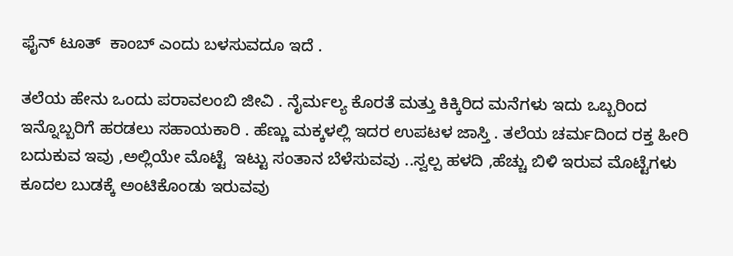ಫೈನ್ ಟೂತ್  ಕಾಂಬ್ ಎಂದು ಬಳಸುವದೂ ಇದೆ .

ತಲೆಯ ಹೇನು ಒಂದು ಪರಾವಲಂಬಿ ಜೀವಿ . ನೈರ್ಮಲ್ಯ ಕೊರತೆ ಮತ್ತು ಕಿಕ್ಕಿರಿದ ಮನೆಗಳು ಇದು ಒಬ್ಬರಿಂದ ಇನ್ನೊಬ್ಬರಿಗೆ ಹರಡಲು ಸಹಾಯಕಾರಿ . ಹೆಣ್ಣು ಮಕ್ಕಳಲ್ಲಿ ಇದರ ಉಪಟಳ ಜಾಸ್ತಿ . ತಲೆಯ ಚರ್ಮದಿಂದ ರಕ್ತ ಹೀರಿ  ಬದುಕುವ ಇವು ,ಅಲ್ಲಿಯೇ ಮೊಟ್ಟೆ  ಇಟ್ಟು ಸಂತಾನ ಬೆಳೆಸುವವು ..ಸ್ವಲ್ಪ ಹಳದಿ ,ಹೆಚ್ಚು ಬಿಳಿ ಇರುವ ಮೊಟ್ಟೆಗಳು ಕೂದಲ ಬುಡಕ್ಕೆ ಅಂಟಿಕೊಂಡು ಇರುವವು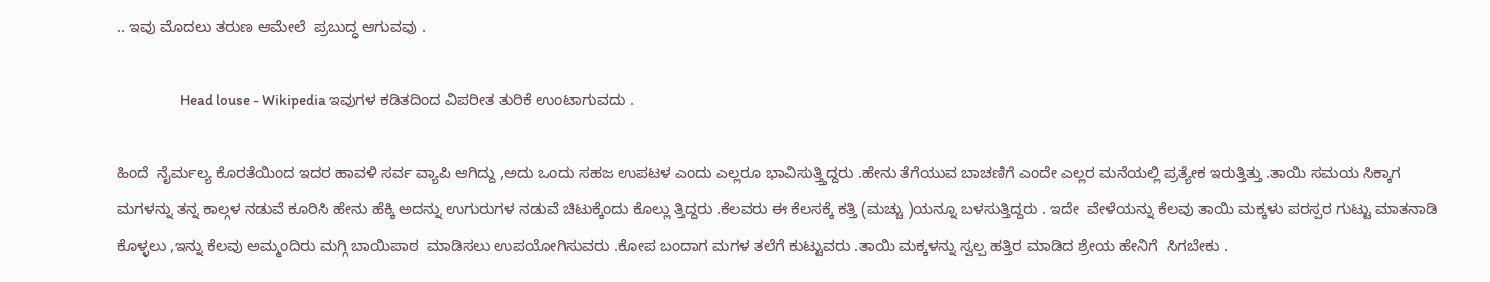.. ಇವು ಮೊದಲು ತರುಣ ಆಮೇಲೆ  ಪ್ರಬುದ್ಧ ಆಗುವವು .

                     Head louse - Wikipedia ಇವುಗಳ ಕಡಿತದಿಂದ ವಿಪರೀತ ತುರಿಕೆ ಉಂಟಾಗುವದು .

ಹಿಂದೆ  ನೈರ್ಮಲ್ಯ ಕೊರತೆಯಿಂದ ಇದರ ಹಾವಳಿ ಸರ್ವ ವ್ಯಾಪಿ ಆಗಿದ್ದು ,ಅದು ಒಂದು ಸಹಜ ಉಪಟಳ ಎಂದು ಎಲ್ಲರೂ ಭಾವಿಸುತ್ತ್ತಿದ್ದರು .ಹೇನು ತೆಗೆಯುವ ಬಾಚಣಿಗೆ ಎಂದೇ ಎಲ್ಲರ ಮನೆಯಲ್ಲಿ ಪ್ರತ್ಯೇಕ ಇರುತ್ತಿತ್ತು .ತಾಯಿ ಸಮಯ ಸಿಕ್ಕಾಗ ಮಗಳನ್ನು ತನ್ನ ಕಾಲ್ಗಳ ನಡುವೆ ಕೂರಿಸಿ ಹೇನು ಹೆಕ್ಕಿ ಅದನ್ನು ಉಗುರುಗಳ ನಡುವೆ ಚಿಟುಕ್ಕೆಂದು ಕೊಲ್ಲು ತ್ತಿದ್ದರು .ಕೆಲವರು ಈ ಕೆಲಸಕ್ಕೆ ಕತ್ತಿ (ಮಚ್ಚು )ಯನ್ನೂ ಬಳಸುತ್ತಿದ್ದರು . ಇದೇ  ವೇಳೆಯನ್ನು ಕೆಲವು ತಾಯಿ ಮಕ್ಕಳು ಪರಸ್ಪರ ಗುಟ್ಟು ಮಾತನಾಡಿ ಕೊಳ್ಳಲು ,ಇನ್ನು ಕೆಲವು ಅಮ್ಮಂದಿರು ಮಗ್ಗಿ ಬಾಯಿಪಾಠ  ಮಾಡಿಸಲು ಉಪಯೋಗಿಸುವರು .ಕೋಪ ಬಂದಾಗ ಮಗಳ ತಲೆಗೆ ಕುಟ್ಟುವರು .ತಾಯಿ ಮಕ್ಕಳನ್ನು ಸ್ವಲ್ಪ ಹತ್ತಿರ ಮಾಡಿದ ಶ್ರೇಯ ಹೇನಿಗೆ  ಸಿಗಬೇಕು .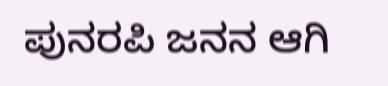ಪುನರಪಿ ಜನನ ಆಗಿ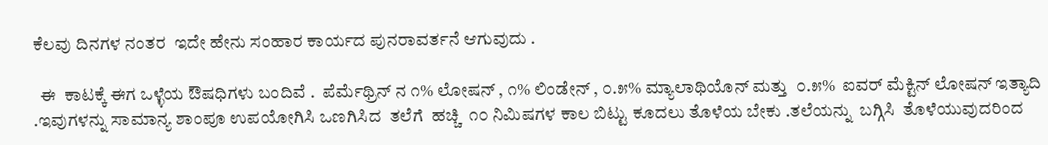ಕೆಲವು ದಿನಗಳ ನಂತರ  ಇದೇ ಹೇನು ಸಂಹಾರ ಕಾರ್ಯದ ಪುನರಾವರ್ತನೆ ಆಗುವುದು .

  ಈ  ಕಾಟಕ್ಕೆ ಈಗ ಒಳ್ಳೆಯ ಔಷಧಿಗಳು ಬಂದಿವೆ .  ಪೆರ್ಮೆಥ್ರಿನ್ ನ ೧% ಲೋಷನ್ , ೧% ಲಿಂಡೇನ್ , ೦.೫% ಮ್ಯಾಲಾಥಿಯೊನ್ ಮತ್ತು  ೦.೫%  ಐವರ್ ಮೆಕ್ಟಿನ್ ಲೋಷನ್ ಇತ್ಯಾದಿ .ಇವುಗಳನ್ನು ಸಾಮಾನ್ಯ ಶಾಂಪೂ ಉಪಯೋಗಿಸಿ ಒಣಗಿಸಿದ  ತಲೆಗೆ  ಹಚ್ಚಿ  ೧೦ ನಿಮಿಷಗಳ ಕಾಲ ಬಿಟ್ಟು ಕೂದಲು ತೊಳೆಯ ಬೇಕು .ತಲೆಯನ್ನು  ಬಗ್ಗಿಸಿ  ತೊಳೆಯುವುದರಿಂದ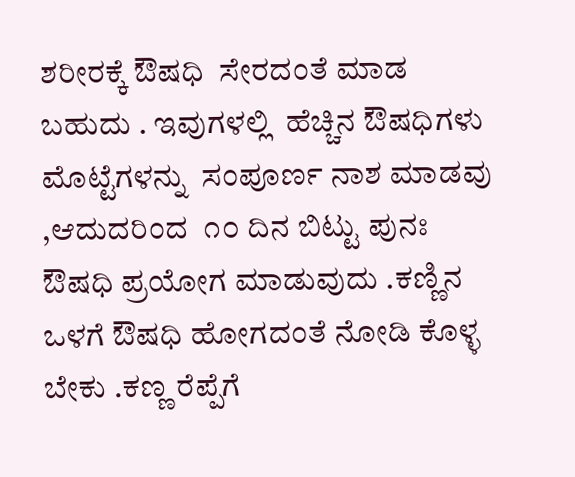ಶರೀರಕ್ಕೆ ಔಷಧಿ  ಸೇರದಂತೆ ಮಾಡ ಬಹುದು . ಇವುಗಳಲ್ಲಿ  ಹೆಚ್ಚಿನ ಔಷಧಿಗಳು  ಮೊಟ್ಟೆಗಳನ್ನು  ಸಂಪೂರ್ಣ ನಾಶ ಮಾಡವು ,ಆದುದರಿಂದ  ೧೦ ದಿನ ಬಿಟ್ಟು ಪುನಃ ಔಷಧಿ ಪ್ರಯೋಗ ಮಾಡುವುದು .ಕಣ್ಣಿನ ಒಳಗೆ ಔಷಧಿ ಹೋಗದಂತೆ ನೋಡಿ ಕೊಳ್ಳ ಬೇಕು .ಕಣ್ಣ ರೆಪ್ಪೆಗೆ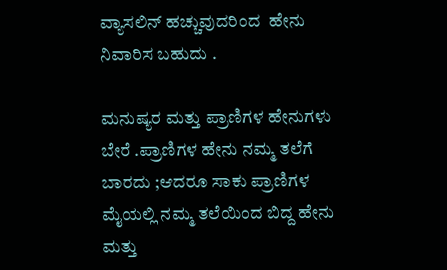ವ್ಯಾಸಲಿನ್ ಹಚ್ಚುವುದರಿಂದ  ಹೇನು ನಿವಾರಿಸ ಬಹುದು .

ಮನುಷ್ಯರ ಮತ್ತು ಪ್ರಾಣಿಗಳ ಹೇನುಗಳು ಬೇರೆ .ಪ್ರಾಣಿಗಳ ಹೇನು ನಮ್ಮ ತಲೆಗೆ ಬಾರದು ;ಆದರೂ ಸಾಕು ಪ್ರಾಣಿಗಳ ಮೈಯಲ್ಲಿ ನಮ್ಮ ತಲೆಯಿಂದ ಬಿದ್ದ ಹೇನು ಮತ್ತು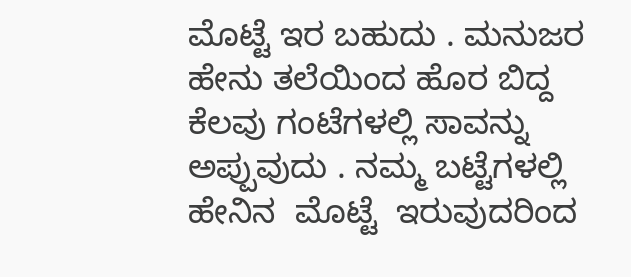ಮೊಟ್ಟೆ ಇರ ಬಹುದು . ಮನುಜರ ಹೇನು ತಲೆಯಿಂದ ಹೊರ ಬಿದ್ದ ಕೆಲವು ಗಂಟೆಗಳಲ್ಲಿ ಸಾವನ್ನು ಅಪ್ಪುವುದು . ನಮ್ಮ ಬಟ್ಟೆಗಳಲ್ಲಿ ಹೇನಿನ  ಮೊಟ್ಟೆ  ಇರುವುದರಿಂದ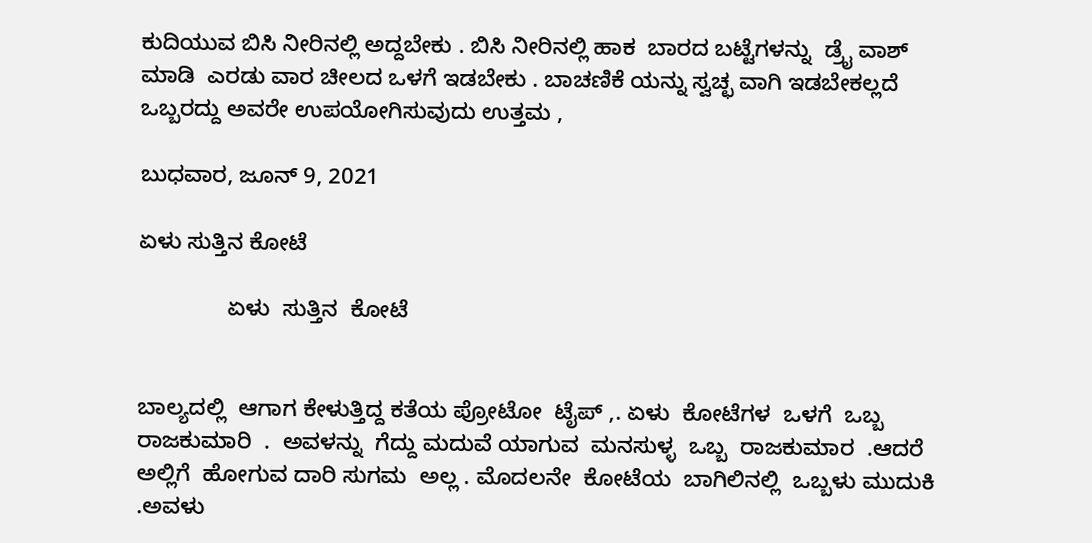ಕುದಿಯುವ ಬಿಸಿ ನೀರಿನಲ್ಲಿ ಅದ್ದಬೇಕು . ಬಿಸಿ ನೀರಿನಲ್ಲಿ ಹಾಕ  ಬಾರದ ಬಟ್ಟೆಗಳನ್ನು  ಡ್ರೈ ವಾಶ್  ಮಾಡಿ  ಎರಡು ವಾರ ಚೀಲದ ಒಳಗೆ ಇಡಬೇಕು . ಬಾಚಣಿಕೆ ಯನ್ನು ಸ್ವಚ್ಛ ವಾಗಿ ಇಡಬೇಕಲ್ಲದೆ ಒಬ್ಬರದ್ದು ಅವರೇ ಉಪಯೋಗಿಸುವುದು ಉತ್ತಮ ,

ಬುಧವಾರ, ಜೂನ್ 9, 2021

ಏಳು ಸುತ್ತಿನ ಕೋಟೆ

              ಏಳು  ಸುತ್ತಿನ  ಕೋಟೆ


ಬಾಲ್ಯದಲ್ಲಿ  ಆಗಾಗ ಕೇಳುತ್ತಿದ್ದ ಕತೆಯ ಪ್ರೋಟೋ  ಟೈಪ್ ,. ಏಳು  ಕೋಟೆಗಳ  ಒಳಗೆ  ಒಬ್ಬ  ರಾಜಕುಮಾರಿ  .  ಅವಳನ್ನು  ಗೆದ್ದು ಮದುವೆ ಯಾಗುವ  ಮನಸುಳ್ಳ  ಒಬ್ಬ  ರಾಜಕುಮಾರ  .ಆದರೆ ಅಲ್ಲಿಗೆ  ಹೋಗುವ ದಾರಿ ಸುಗಮ  ಅಲ್ಲ . ಮೊದಲನೇ  ಕೋಟೆಯ  ಬಾಗಿಲಿನಲ್ಲಿ  ಒಬ್ಬಳು ಮುದುಕಿ .ಅವಳು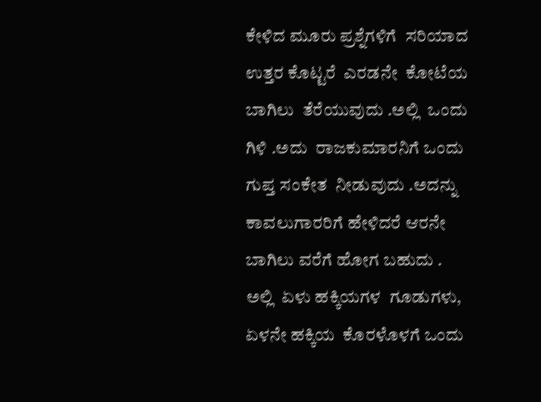ಕೇಳಿದ ಮೂರು ಪ್ರಶ್ನೆಗಳಿಗೆ  ಸರಿಯಾದ  ಉತ್ತರ ಕೊಟ್ಟರೆ  ಎರಡನೇ  ಕೋಟೆಯ  ಬಾಗಿಲು  ತೆರೆಯುವುದು .ಅಲ್ಲಿ  ಒಂದು  ಗಿಳಿ .ಅದು  ರಾಜಕುಮಾರನಿಗೆ ಒಂದು ಗುಪ್ತ ಸಂಕೇತ  ನೀಡುವುದು .ಅದನ್ನು  ಕಾವಲುಗಾರರಿಗೆ ಹೇಳಿದರೆ ಆರನೇ  ಬಾಗಿಲು ವರೆಗೆ ಹೋಗ ಬಹುದು . ಅಲ್ಲಿ  ಏಳು ಹಕ್ಕಿಯಗಳ  ಗೂಡುಗಳು, ಏಳನೇ ಹಕ್ಕಿಯ  ಕೊರಳೊಳಗೆ ಒಂದು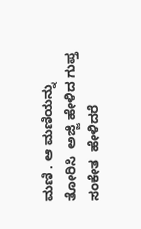ಮಣಿ . ಆ ಮಣಿಯನ್ನು ತೋರಿಸಿ  ಅಜ್ಜಿ ಹೇಳಿದ ಗುಪ್ತ ಸಂಕೇತ  ಹೇಳಿದರೆ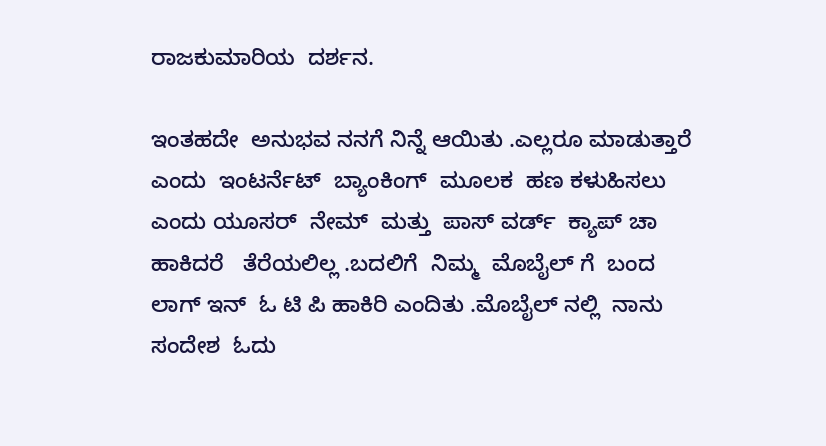ರಾಜಕುಮಾರಿಯ  ದರ್ಶನ.

ಇಂತಹದೇ  ಅನುಭವ ನನಗೆ ನಿನ್ನೆ ಆಯಿತು .ಎಲ್ಲರೂ ಮಾಡುತ್ತಾರೆ ಎಂದು  ಇಂಟರ್ನೆಟ್  ಬ್ಯಾಂಕಿಂಗ್  ಮೂಲಕ  ಹಣ ಕಳುಹಿಸಲು ಎಂದು ಯೂಸರ್  ನೇಮ್  ಮತ್ತು  ಪಾಸ್ ವರ್ಡ್  ಕ್ಯಾಪ್ ಚಾ   ಹಾಕಿದರೆ   ತೆರೆಯಲಿಲ್ಲ .ಬದಲಿಗೆ  ನಿಮ್ಮ  ಮೊಬೈಲ್ ಗೆ  ಬಂದ  ಲಾಗ್ ಇನ್  ಓ ಟಿ ಪಿ ಹಾಕಿರಿ ಎಂದಿತು .ಮೊಬೈಲ್ ನಲ್ಲಿ  ನಾನು  ಸಂದೇಶ  ಓದು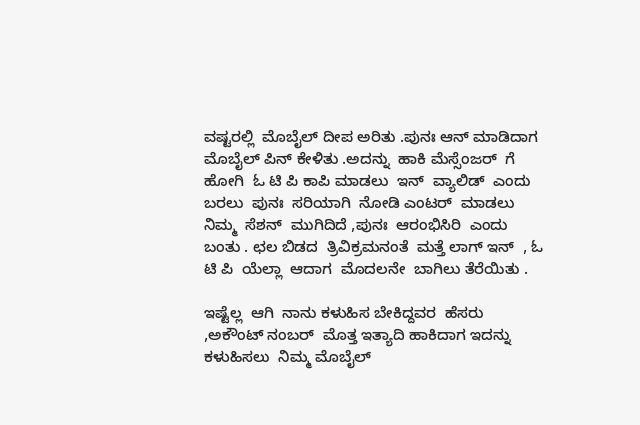ವಷ್ಟರಲ್ಲಿ  ಮೊಬೈಲ್ ದೀಪ ಅರಿತು .ಪುನಃ ಆನ್ ಮಾಡಿದಾಗ  ಮೊಬೈಲ್ ಪಿನ್ ಕೇಳಿತು .ಅದನ್ನು  ಹಾಕಿ ಮೆಸ್ಸೆಂಜರ್  ಗೆ  ಹೋಗಿ  ಓ ಟಿ ಪಿ ಕಾಪಿ ಮಾಡಲು  ಇನ್  ವ್ಯಾಲಿಡ್  ಎಂದು ಬರಲು  ಪುನಃ  ಸರಿಯಾಗಿ  ನೋಡಿ ಎಂಟರ್  ಮಾಡಲು  ನಿಮ್ಮ  ಸೆಶನ್  ಮುಗಿದಿದೆ ,ಪುನಃ  ಆರಂಭಿಸಿರಿ  ಎಂದು ಬಂತು . ಛಲ ಬಿಡದ  ತ್ರಿವಿಕ್ರಮನಂತೆ  ಮತ್ತೆ ಲಾಗ್ ಇನ್  , ಓ ಟಿ ಪಿ  ಯೆಲ್ಲಾ  ಆದಾಗ  ಮೊದಲನೇ  ಬಾಗಿಲು ತೆರೆಯಿತು .

ಇಷ್ಟೆಲ್ಲ  ಆಗಿ  ನಾನು ಕಳುಹಿಸ ಬೇಕಿದ್ದವರ  ಹೆಸರು ,ಅಕೌಂಟ್ ನಂಬರ್  ಮೊತ್ತ ಇತ್ಯಾದಿ ಹಾಕಿದಾಗ ಇದನ್ನು ಕಳುಹಿಸಲು  ನಿಮ್ಮ ಮೊಬೈಲ್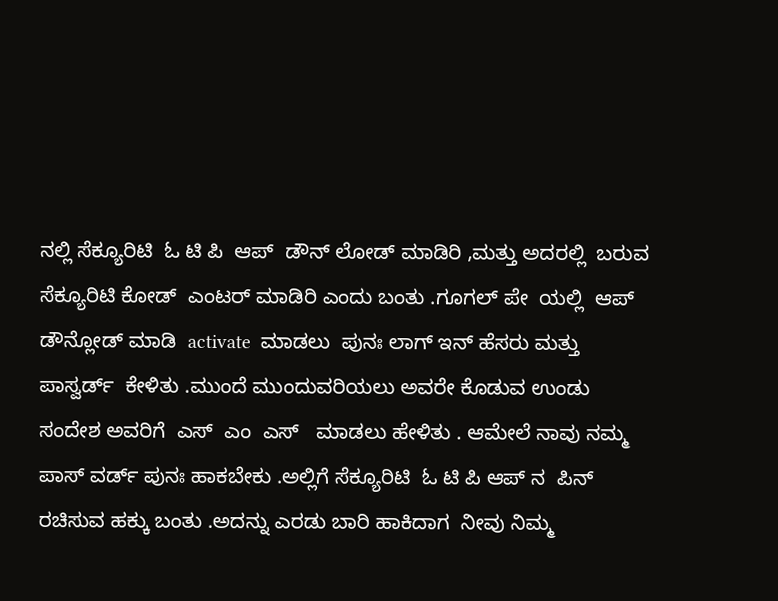ನಲ್ಲಿ ಸೆಕ್ಯೂರಿಟಿ  ಓ ಟಿ ಪಿ  ಆಪ್  ಡೌನ್ ಲೋಡ್ ಮಾಡಿರಿ ,ಮತ್ತು ಅದರಲ್ಲಿ  ಬರುವ ಸೆಕ್ಯೂರಿಟಿ ಕೋಡ್  ಎಂಟರ್ ಮಾಡಿರಿ ಎಂದು ಬಂತು .ಗೂಗಲ್ ಪೇ  ಯಲ್ಲಿ  ಆಪ್  ಡೌನ್ಲೋಡ್ ಮಾಡಿ  activate  ಮಾಡಲು  ಪುನಃ ಲಾಗ್ ಇನ್ ಹೆಸರು ಮತ್ತು ಪಾಸ್ವರ್ಡ್  ಕೇಳಿತು .ಮುಂದೆ ಮುಂದುವರಿಯಲು ಅವರೇ ಕೊಡುವ ಉಂಡು ಸಂದೇಶ ಅವರಿಗೆ  ಎಸ್  ಎಂ  ಎಸ್   ಮಾಡಲು ಹೇಳಿತು . ಆಮೇಲೆ ನಾವು ನಮ್ಮ ಪಾಸ್ ವರ್ಡ್ ಪುನಃ ಹಾಕಬೇಕು .ಅಲ್ಲಿಗೆ ಸೆಕ್ಯೂರಿಟಿ  ಓ ಟಿ ಪಿ ಆಪ್ ನ  ಪಿನ್ ರಚಿಸುವ ಹಕ್ಕು ಬಂತು .ಅದನ್ನು ಎರಡು ಬಾರಿ ಹಾಕಿದಾಗ  ನೀವು ನಿಮ್ಮ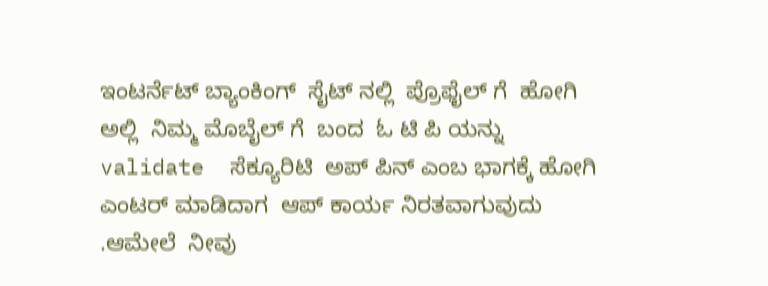ಇಂಟರ್ನೆಟ್ ಬ್ಯಾಂಕಿಂಗ್  ಸೈಟ್ ನಲ್ಲಿ  ಪ್ರೊಫೈಲ್ ಗೆ  ಹೋಗಿ  ಅಲ್ಲಿ  ನಿಮ್ಮ ಮೊಬೈಲ್ ಗೆ  ಬಂದ  ಓ ಟಿ ಪಿ ಯನ್ನು validate  ಸೆಕ್ಯೂರಿಟಿ  ಅಪ್ ಪಿನ್ ಎಂಬ ಭಾಗಕ್ಕೆ ಹೋಗಿ  ಎಂಟರ್ ಮಾಡಿದಾಗ  ಆಪ್ ಕಾರ್ಯ ನಿರತವಾಗುವುದು .ಆಮೇಲೆ  ನೀವು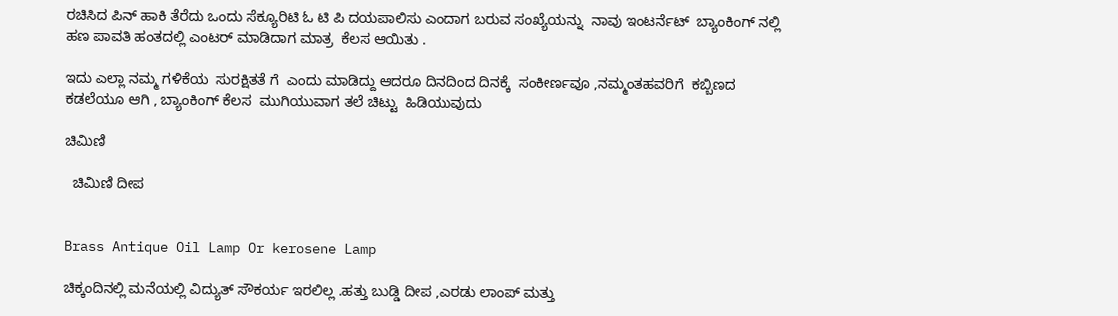ರಚಿಸಿದ ಪಿನ್ ಹಾಕಿ ತೆರೆದು ಒಂದು ಸೆಕ್ಯೂರಿಟಿ ಓ ಟಿ ಪಿ ದಯಪಾಲಿಸು ಎಂದಾಗ ಬರುವ ಸಂಖ್ಯೆಯನ್ನು  ನಾವು ಇಂಟರ್ನೆಟ್  ಬ್ಯಾಂಕಿಂಗ್ ನಲ್ಲಿ ಹಣ ಪಾವತಿ ಹಂತದಲ್ಲಿ ಎಂಟರ್ ಮಾಡಿದಾಗ ಮಾತ್ರ  ಕೆಲಸ ಆಯಿತು .

ಇದು ಎಲ್ಲಾ ನಮ್ಮ ಗಳಿಕೆಯ  ಸುರಕ್ಷಿತತೆ ಗೆ  ಎಂದು ಮಾಡಿದ್ದು ಆದರೂ ದಿನದಿಂದ ದಿನಕ್ಕೆ  ಸಂಕೀರ್ಣವೂ ,ನಮ್ಮಂತಹವರಿಗೆ  ಕಬ್ಬಿಣದ ಕಡಲೆಯೂ ಆಗಿ , ಬ್ಯಾಂಕಿಂಗ್ ಕೆಲಸ  ಮುಗಿಯುವಾಗ ತಲೆ ಚಿಟ್ಟು  ಹಿಡಿಯುವುದು

ಚಿಮಿಣಿ

  ಚಿಮಿಣಿ ದೀಪ


Brass Antique Oil Lamp Or kerosene Lamp

ಚಿಕ್ಕಂದಿನಲ್ಲಿ ಮನೆಯಲ್ಲಿ ವಿದ್ಯುತ್ ಸೌಕರ್ಯ ಇರಲಿಲ್ಲ .ಹತ್ತು ಬುಡ್ಡಿ ದೀಪ ,ಎರಡು ಲಾಂಪ್ ಮತ್ತು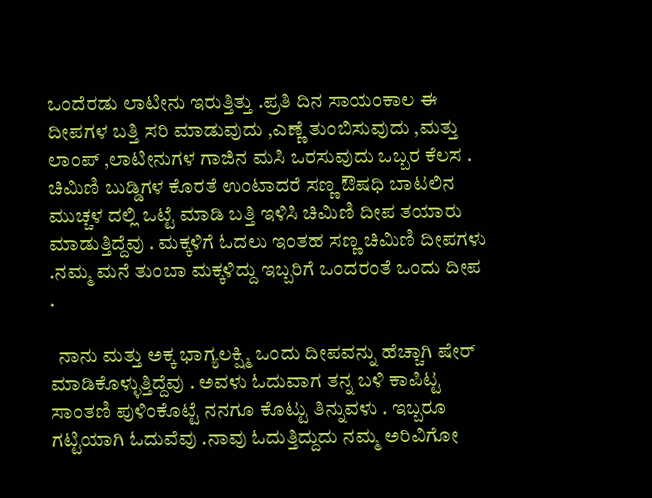ಒಂದೆರಡು ಲಾಟೀನು ಇರುತ್ತಿತ್ತು .ಪ್ರತಿ ದಿನ ಸಾಯಂಕಾಲ ಈ ದೀಪಗಳ ಬತ್ತಿ ಸರಿ ಮಾಡುವುದು ,ಎಣ್ಣೆ ತುಂಬಿಸುವುದು ,ಮತ್ತು ಲಾಂಪ್ ,ಲಾಟೀನುಗಳ ಗಾಜಿನ ಮಸಿ ಒರಸುವುದು ಒಬ್ಬರ ಕೆಲಸ . ಚಿಮಿಣಿ ಬುಡ್ಡಿಗಳ ಕೊರತೆ ಉಂಟಾದರೆ ಸಣ್ಣ ಔಷಧಿ ಬಾಟಲಿನ ಮುಚ್ಚಳ ದಲ್ಲಿ ಒಟ್ಟೆ ಮಾಡಿ ಬತ್ತಿ ಇಳಿಸಿ ಚಿಮಿಣಿ ದೀಪ ತಯಾರು ಮಾಡುತ್ತಿದ್ದೆವು . ಮಕ್ಕಳಿಗೆ ಓದಲು ಇಂತಹ ಸಣ್ಣ ಚಿಮಿಣಿ ದೀಪಗಳು .ನಮ್ಮ ಮನೆ ತುಂಬಾ ಮಕ್ಕಳಿದ್ದು ಇಬ್ಬರಿಗೆ ಒಂದರಂತೆ ಒಂದು ದೀಪ .

  ನಾನು ಮತ್ತು ಅಕ್ಕ ಭಾಗ್ಯಲಕ್ಷ್ಮಿ ಒಂದು ದೀಪವನ್ನು ಹೆಚ್ಚಾಗಿ ಷೇರ್ ಮಾಡಿಕೊಳ್ಳುತ್ತಿದ್ದೆವು . ಅವಳು ಓದುವಾಗ ತನ್ನ ಬಳಿ ಕಾಪಿಟ್ಟ ಸಾಂತಣಿ ಪುಳಿಂಕೊಟ್ಟೆ ನನಗೂ ಕೊಟ್ಟು ತಿನ್ನುವಳು . ಇಬ್ಬರೂ ಗಟ್ಟಿಯಾಗಿ ಓದುವೆವು .ನಾವು ಓದುತ್ತಿದ್ದುದು ನಮ್ಮ ಅರಿವಿಗೋ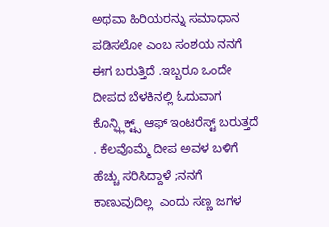ಅಥವಾ ಹಿರಿಯರನ್ನು ಸಮಾಧಾನ ಪಡಿಸಲೋ ಎಂಬ ಸಂಶಯ ನನಗೆ ಈಗ ಬರುತ್ತಿದೆ .ಇಬ್ಬರೂ ಒಂದೇ ದೀಪದ ಬೆಳಕಿನಲ್ಲಿ ಓದುವಾಗ  ಕೊನ್ಫ್ಲಿಕ್ಟ್ಸ್ ಆಫ್ ಇಂಟರೆಸ್ಟ್ ಬರುತ್ತದೆ . ಕೆಲವೊಮ್ಮೆ ದೀಪ ಅವಳ ಬಳಿಗೆ  ಹೆಚ್ಚು ಸರಿಸಿದ್ದಾಳೆ ;ನನಗೆ ಕಾಣುವುದಿಲ್ಲ  ಎಂದು ಸಣ್ಣ ಜಗಳ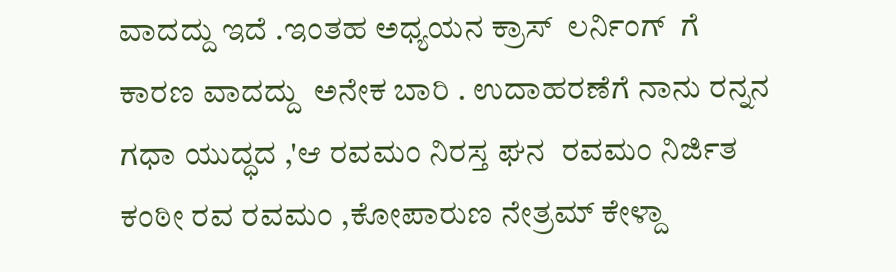ವಾದದ್ದು ಇದೆ .ಇಂತಹ ಅಧ್ಯಯನ ಕ್ರಾಸ್  ಲರ್ನಿಂಗ್  ಗೆ  ಕಾರಣ ವಾದದ್ದು  ಅನೇಕ ಬಾರಿ . ಉದಾಹರಣೆಗೆ ನಾನು ರನ್ನನ ಗಧಾ ಯುದ್ಧದ ,'ಆ ರವಮಂ ನಿರಸ್ತ ಘನ  ರವಮಂ ನಿರ್ಜಿತ ಕಂಠೀ ರವ ರವಮಂ ,ಕೋಪಾರುಣ ನೇತ್ರಮ್ ಕೇಳ್ದಾ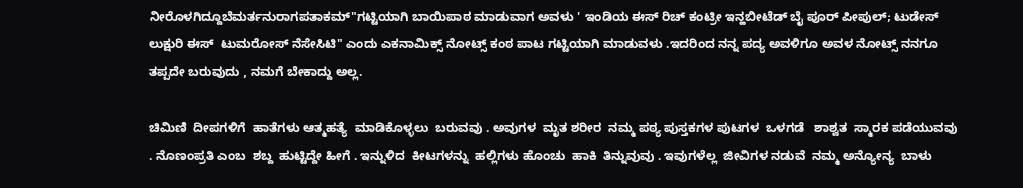ನೀರೊಳಗಿದ್ದೂಬೆಮರ್ತನುರಾಗಪತಾಕಮ್"ಗಟ್ಟಿಯಾಗಿ ಬಾಯಿಪಾಠ ಮಾಡುವಾಗ ಅವಳು ' ಇಂಡಿಯ ಈಸ್ ರಿಚ್ ಕಂಟ್ರೀ ಇನ್ಹಬೀಟೆಡ್ ಬೈ ಪೂರ್ ಪೀಪುಲ್; ಟುಡೇಸ್  ಲುಕ್ಷುರಿ ಈಸ್  ಟುಮರೋಸ್ ನೆಸೇಸಿಟಿ" ಎಂದು ಎಕನಾಮಿಕ್ಸ್ ನೋಟ್ಸ್ ಕಂಠ ಪಾಟ ಗಟ್ಟಿಯಾಗಿ ಮಾಡುವಳು .ಇದರಿಂದ ನನ್ನ ಪದ್ಯ ಅವಳಿಗೂ ಅವಳ ನೋಟ್ಸ್ ನನಗೂ ತಪ್ಪದೇ ಬರುವುದು , ನಮಗೆ ಬೇಕಾದ್ದು ಅಲ್ಲ.

ಚಿಮಿಣಿ  ದೀಪಗಳಿಗೆ  ಹಾತೆಗಳು ಆತ್ಮಹತ್ಯೆ  ಮಾಡಿಕೊಳ್ಳಲು  ಬರುವವು . ಅವುಗಳ  ಮೃತ ಶರೀರ  ನಮ್ಮ ಪಠ್ಯ ಪುಸ್ತಕಗಳ ಪುಟಗಳ  ಒಳಗಡೆ   ಶಾಶ್ವತ  ಸ್ಮಾರಕ ಪಡೆಯುವವು . ನೊಣಂಪ್ರತಿ ಎಂಬ  ಶಬ್ದ  ಹುಟ್ಟಿದ್ದೇ ಹೀಗೆ . ಇನ್ನುಳಿದ  ಕೀಟಗಳನ್ನು  ಹಲ್ಲಿಗಳು ಹೊಂಚು  ಹಾಕಿ  ತಿನ್ನುವುವು . ಇವುಗಳೆಲ್ಲ  ಜೀವಿಗಳ ನಡುವೆ  ನಮ್ಮ ಅನ್ಯೋನ್ಯ  ಬಾಳು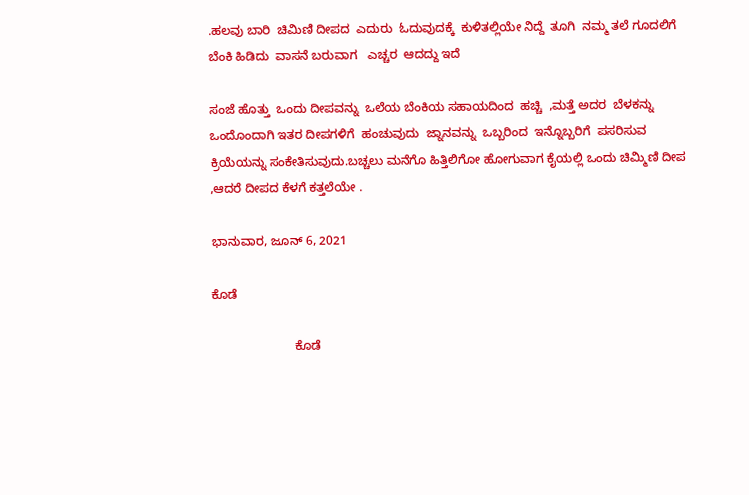.ಹಲವು ಬಾರಿ  ಚಿಮಿಣಿ ದೀಪದ  ಎದುರು  ಓದುವುದಕ್ಕೆ  ಕುಳಿತಲ್ಲಿಯೇ ನಿದ್ದೆ  ತೂಗಿ  ನಮ್ಮ ತಲೆ ಗೂದಲಿಗೆ ಬೆಂಕಿ ಹಿಡಿದು  ವಾಸನೆ ಬರುವಾಗ   ಎಚ್ಚರ  ಆದದ್ದು ಇದೆ

ಸಂಜೆ ಹೊತ್ತು  ಒಂದು ದೀಪವನ್ನು  ಒಲೆಯ ಬೆಂಕಿಯ ಸಹಾಯದಿಂದ  ಹಚ್ಚಿ  ,ಮತ್ತೆ ಅದರ  ಬೆಳಕನ್ನು  ಒಂದೊಂದಾಗಿ ಇತರ ದೀಪಗಳಿಗೆ  ಹಂಚುವುದು  ಜ್ನಾನವನ್ನು  ಒಬ್ಬರಿಂದ  ಇನ್ನೊಬ್ಬರಿಗೆ  ಪಸರಿಸುವ ಕ್ರಿಯೆಯನ್ನು ಸಂಕೇತಿಸುವುದು.ಬಚ್ಚಲು ಮನೆಗೊ ಹಿತ್ತಿಲಿಗೋ ಹೋಗುವಾಗ ಕೈಯಲ್ಲಿ ಒಂದು ಚಿಮ್ಮಿಣಿ ದೀಪ ,ಆದರೆ ದೀಪದ ಕೆಳಗೆ ಕತ್ತಲೆಯೇ .

ಭಾನುವಾರ, ಜೂನ್ 6, 2021

ಕೊಡೆ

                        ಕೊಡೆ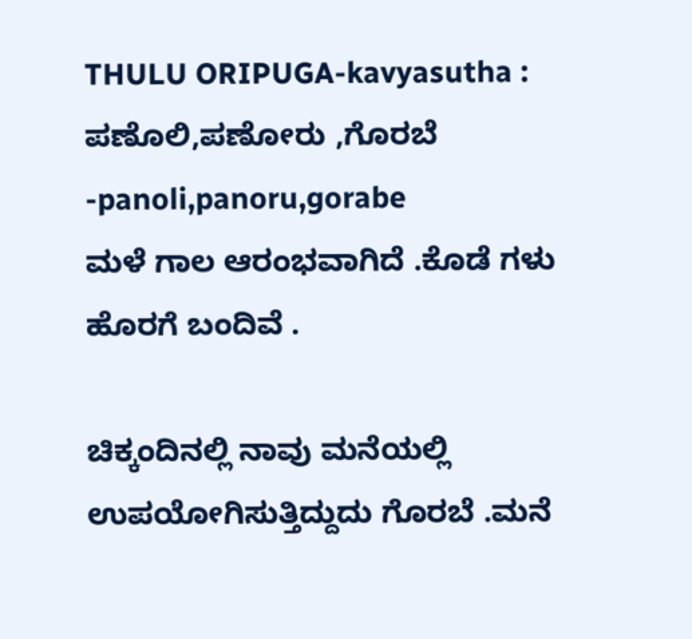THULU ORIPUGA-kavyasutha : ಪಣೊಲಿ,ಪಣೋರು ,ಗೊರಬೆ -panoli,panoru,gorabe                                          ಮಳೆ ಗಾಲ ಆರಂಭವಾಗಿದೆ .ಕೊಡೆ ಗಳು ಹೊರಗೆ ಬಂದಿವೆ .

ಚಿಕ್ಕಂದಿನಲ್ಲಿ ನಾವು ಮನೆಯಲ್ಲಿ ಉಪಯೋಗಿಸುತ್ತಿದ್ದುದು ಗೊರಬೆ .ಮನೆ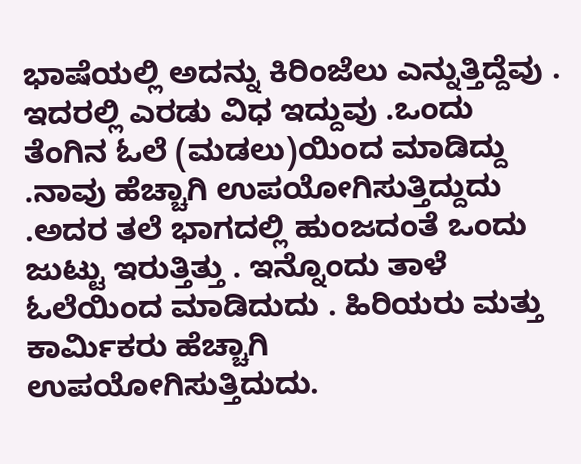ಭಾಷೆಯಲ್ಲಿ ಅದನ್ನು ಕಿರಿಂಜೆಲು ಎನ್ನುತ್ತಿದ್ದೆವು . ಇದರಲ್ಲಿ ಎರಡು ವಿಧ ಇದ್ದುವು .ಒಂದು ತೆಂಗಿನ ಓಲೆ (ಮಡಲು)ಯಿಂದ ಮಾಡಿದ್ದು .ನಾವು ಹೆಚ್ಚಾಗಿ ಉಪಯೋಗಿಸುತ್ತಿದ್ದುದು .ಅದರ ತಲೆ ಭಾಗದಲ್ಲಿ ಹುಂಜದಂತೆ ಒಂದು ಜುಟ್ಟು ಇರುತ್ತಿತ್ತು . ಇನ್ನೊಂದು ತಾಳೆ ಓಲೆಯಿಂದ ಮಾಡಿದುದು . ಹಿರಿಯರು ಮತ್ತು ಕಾರ್ಮಿಕರು ಹೆಚ್ಚಾಗಿ ಉಪಯೋಗಿಸುತ್ತಿದುದು.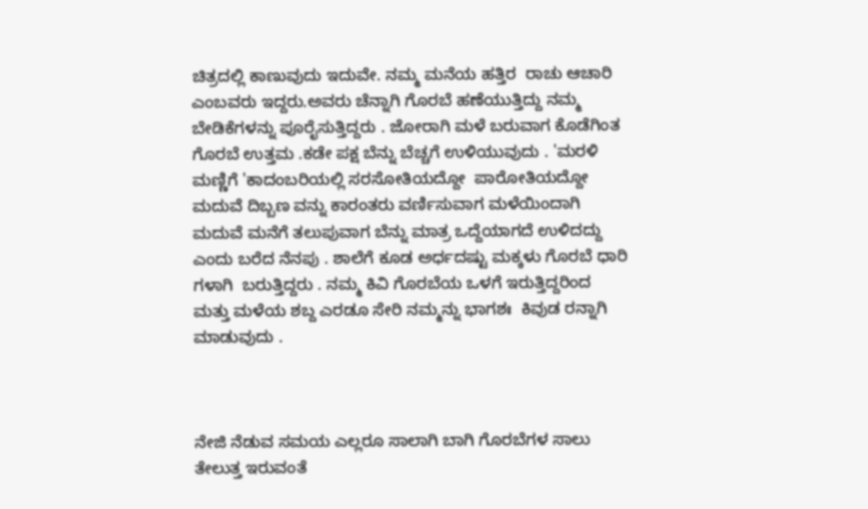ಚಿತ್ರದಲ್ಲಿ ಕಾಣುವುದು ಇದುವೇ. ನಮ್ಮ ಮನೆಯ ಹತ್ತಿರ  ರಾಚು ಆಚಾರಿ ಎಂಬವರು ಇದ್ದರು.ಅವರು ಚೆನ್ನಾಗಿ ಗೊರಬೆ ಹಣೆಯುತ್ತಿದ್ದು ನಮ್ಮ ಬೇಡಿಕೆಗಳನ್ನು ಪೂರೈಸುತ್ತಿದ್ದರು . ಜೋರಾಗಿ ಮಳೆ ಬರುವಾಗ ಕೊಡೆಗಿಂತ ಗೊರಬೆ ಉತ್ತಮ .ಕಡೇ ಪಕ್ಷ ಬೆನ್ನು ಬೆಚ್ಚಗೆ ಉಳಿಯುವುದು . 'ಮರಳಿ ಮಣ್ಣಿಗೆ 'ಕಾದಂಬರಿಯಲ್ಲಿ ಸರಸೋತಿಯದ್ದೋ  ಪಾರೋತಿಯದ್ದೋ ಮದುವೆ ದಿಬ್ಬಣ ವನ್ನು ಕಾರಂತರು ವರ್ಣಿಸುವಾಗ ಮಳೆಯಿಂದಾಗಿ  ಮದುವೆ ಮನೆಗೆ ತಲುಪುವಾಗ ಬೆನ್ನು ಮಾತ್ರ ಒದ್ದೆಯಾಗದೆ ಉಳಿದದ್ದು ಎಂದು ಬರೆದ ನೆನಪು . ಶಾಲೆಗೆ ಕೂಡ ಅರ್ಧದಷ್ಟು ಮಕ್ಕಳು ಗೊರಬೆ ಧಾರಿ  ಗಳಾಗಿ  ಬರುತ್ತಿದ್ದರು . ನಮ್ಮ ಕಿವಿ ಗೊರಬೆಯ ಒಳಗೆ ಇರುತ್ತಿದ್ದರಿಂದ  ಮತ್ತು ಮಳೆಯ ಶಬ್ದ ಎರಡೂ ಸೇರಿ ನಮ್ಮನ್ನು ಭಾಗಶಃ  ಕಿವುಡ ರನ್ನಾಗಿ ಮಾಡುವುದು .



ನೇಜಿ ನೆಡುವ ಸಮಯ ಎಲ್ಲರೂ ಸಾಲಾಗಿ ಬಾಗಿ ಗೊರಬೆಗಳ ಸಾಲು ತೇಲುತ್ತ ಇರುವಂತೆ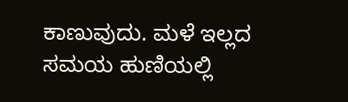ಕಾಣುವುದು. ಮಳೆ ಇಲ್ಲದ ಸಮಯ ಹುಣಿಯಲ್ಲಿ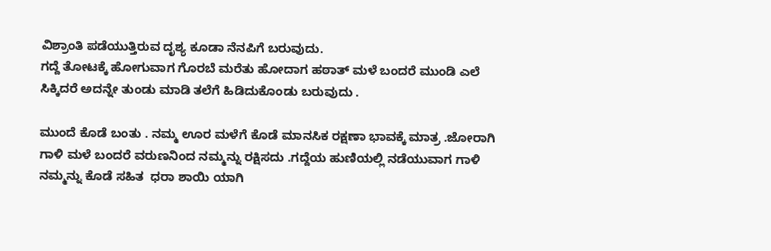ವಿಶ್ರಾಂತಿ ಪಡೆಯುತ್ತಿರುವ ದೃಶ್ಯ ಕೂಡಾ ನೆನಪಿಗೆ ಬರುವುದು.
ಗದ್ದೆ ತೋಟಕ್ಕೆ ಹೋಗುವಾಗ ಗೊರಬೆ ಮರೆತು ಹೋದಾಗ ಹಠಾತ್ ಮಳೆ ಬಂದರೆ ಮುಂಡಿ ಎಲೆ ಸಿಕ್ಕಿದರೆ ಅದನ್ನೇ ತುಂಡು ಮಾಡಿ ತಲೆಗೆ ಹಿಡಿದುಕೊಂಡು ಬರುವುದು .

ಮುಂದೆ ಕೊಡೆ ಬಂತು . ನಮ್ಮ ಊರ ಮಳೆಗೆ ಕೊಡೆ ಮಾನಸಿಕ ರಕ್ಷಣಾ ಭಾವಕ್ಕೆ ಮಾತ್ರ .ಜೋರಾಗಿ ಗಾಳಿ ಮಳೆ ಬಂದರೆ ವರುಣನಿಂದ ನಮ್ಮನ್ನು ರಕ್ಷಿಸದು .ಗದ್ದೆಯ ಹುಣಿಯಲ್ಲಿ ನಡೆಯುವಾಗ ಗಾಳಿ ನಮ್ಮನ್ನು ಕೊಡೆ ಸಹಿತ  ಧರಾ ಶಾಯಿ ಯಾಗಿ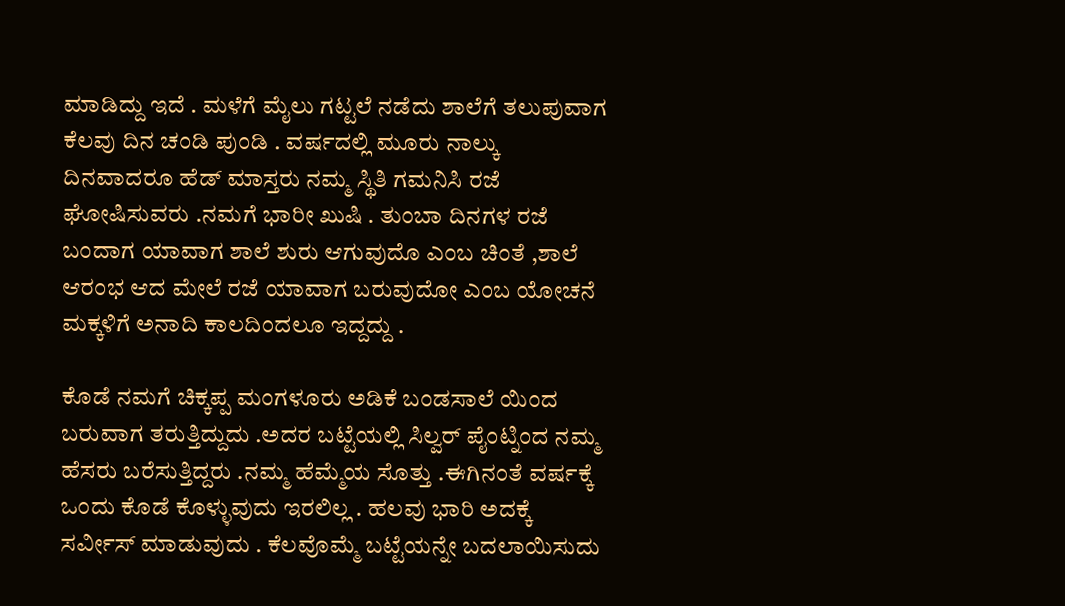ಮಾಡಿದ್ದು ಇದೆ . ಮಳೆಗೆ ಮೈಲು ಗಟ್ಟಲೆ ನಡೆದು ಶಾಲೆಗೆ ತಲುಪುವಾಗ ಕೆಲವು ದಿನ ಚಂಡಿ ಪುಂಡಿ . ವರ್ಷದಲ್ಲಿ ಮೂರು ನಾಲ್ಕು ದಿನವಾದರೂ ಹೆಡ್ ಮಾಸ್ತರು ನಮ್ಮ ಸ್ಥಿತಿ ಗಮನಿಸಿ ರಜೆ ಘೋಷಿಸುವರು .ನಮಗೆ ಭಾರೀ ಖುಷಿ . ತುಂಬಾ ದಿನಗಳ ರಜೆ ಬಂದಾಗ ಯಾವಾಗ ಶಾಲೆ ಶುರು ಆಗುವುದೊ ಎಂಬ ಚಿಂತೆ ,ಶಾಲೆ ಆರಂಭ ಆದ ಮೇಲೆ ರಜೆ ಯಾವಾಗ ಬರುವುದೋ ಎಂಬ ಯೋಚನೆ ಮಕ್ಕಳಿಗೆ ಅನಾದಿ ಕಾಲದಿಂದಲೂ ಇದ್ದದ್ದು .

ಕೊಡೆ ನಮಗೆ ಚಿಕ್ಕಪ್ಪ ಮಂಗಳೂರು ಅಡಿಕೆ ಬಂಡಸಾಲೆ ಯಿಂದ ಬರುವಾಗ ತರುತ್ತಿದ್ದುದು .ಅದರ ಬಟ್ಟೆಯಲ್ಲಿ ಸಿಲ್ವರ್ ಪೈಂಟ್ನಿಂದ ನಮ್ಮ ಹೆಸರು ಬರೆಸುತ್ತಿದ್ದರು .ನಮ್ಮ ಹೆಮ್ಮೆಯ ಸೊತ್ತು .ಈಗಿನಂತೆ ವರ್ಷಕ್ಕೆ ಒಂದು ಕೊಡೆ ಕೊಳ್ಳುವುದು ಇರಲಿಲ್ಲ . ಹಲವು ಭಾರಿ ಅದಕ್ಕೆ ಸರ್ವೀಸ್ ಮಾಡುವುದು . ಕೆಲವೊಮ್ಮೆ ಬಟ್ಟೆಯನ್ನೇ ಬದಲಾಯಿಸುದು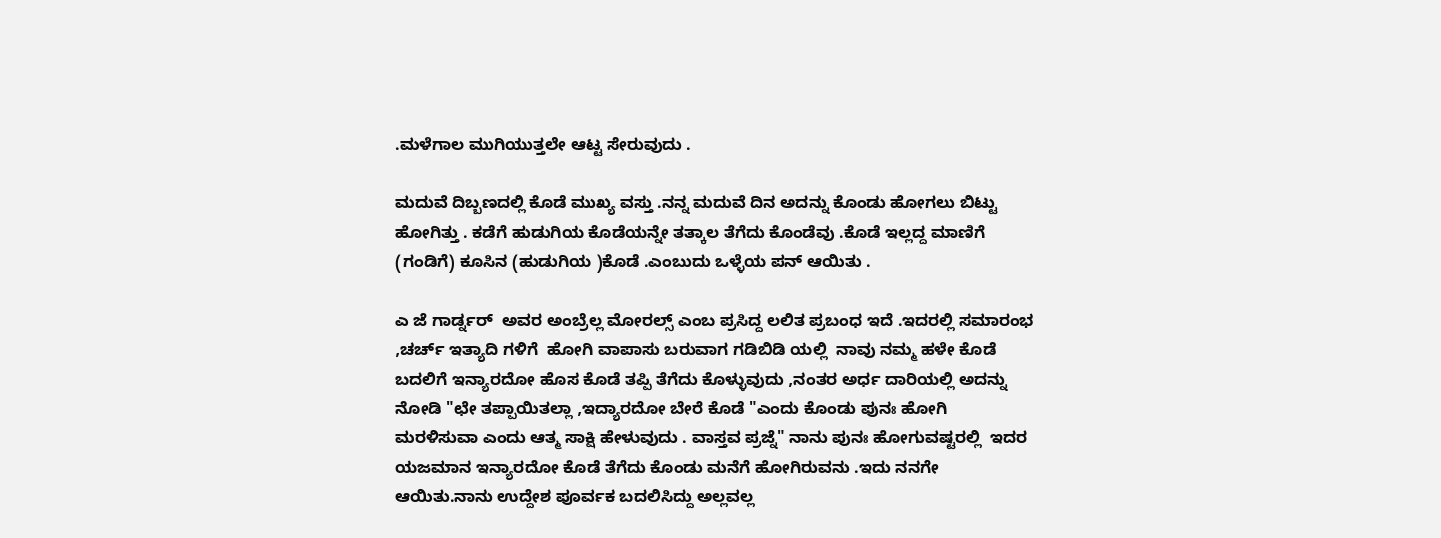.ಮಳೆಗಾಲ ಮುಗಿಯುತ್ತಲೇ ಆಟ್ಟ ಸೇರುವುದು .

ಮದುವೆ ದಿಬ್ಬಣದಲ್ಲಿ ಕೊಡೆ ಮುಖ್ಯ ವಸ್ತು .ನನ್ನ ಮದುವೆ ದಿನ ಅದನ್ನು ಕೊಂಡು ಹೋಗಲು ಬಿಟ್ಟು ಹೋಗಿತ್ತು . ಕಡೆಗೆ ಹುಡುಗಿಯ ಕೊಡೆಯನ್ನೇ ತತ್ಕಾಲ ತೆಗೆದು ಕೊಂಡೆವು .ಕೊಡೆ ಇಲ್ಲದ್ದ ಮಾಣಿಗೆ (ಗಂಡಿಗೆ) ಕೂಸಿನ (ಹುಡುಗಿಯ )ಕೊಡೆ .ಎಂಬುದು ಒಳ್ಳೆಯ ಪನ್ ಆಯಿತು .

ಎ ಜೆ ಗಾರ್ಡ್ನರ್  ಅವರ ಅಂಬ್ರೆಲ್ಲ ಮೋರಲ್ಸ್ ಎಂಬ ಪ್ರಸಿದ್ದ ಲಲಿತ ಪ್ರಬಂಧ ಇದೆ .ಇದರಲ್ಲಿ ಸಮಾರಂಭ ,ಚರ್ಚ್ ಇತ್ಯಾದಿ ಗಳಿಗೆ  ಹೋಗಿ ವಾಪಾಸು ಬರುವಾಗ ಗಡಿಬಿಡಿ ಯಲ್ಲಿ  ನಾವು ನಮ್ಮ ಹಳೇ ಕೊಡೆ ಬದಲಿಗೆ ಇನ್ಯಾರದೋ ಹೊಸ ಕೊಡೆ ತಪ್ಪಿ ತೆಗೆದು ಕೊಳ್ಳುವುದು ,ನಂತರ ಅರ್ಧ ದಾರಿಯಲ್ಲಿ ಅದನ್ನು ನೋಡಿ "ಛೇ ತಪ್ಪಾಯಿತಲ್ಲಾ ,ಇದ್ಯಾರದೋ ಬೇರೆ ಕೊಡೆ "ಎಂದು ಕೊಂಡು ಪುನಃ ಹೋಗಿ ಮರಳಿಸುವಾ ಎಂದು ಆತ್ಮ ಸಾಕ್ಷಿ ಹೇಳುವುದು . ವಾಸ್ತವ ಪ್ರಜ್ನೆ" ನಾನು ಪುನಃ ಹೋಗುವಷ್ಟರಲ್ಲಿ  ಇದರ ಯಜಮಾನ ಇನ್ಯಾರದೋ ಕೊಡೆ ತೆಗೆದು ಕೊಂಡು ಮನೆಗೆ ಹೋಗಿರುವನು .ಇದು ನನಗೇ ಆಯಿತು.ನಾನು ಉದ್ದೇಶ ಪೂರ್ವಕ ಬದಲಿಸಿದ್ದು ಅಲ್ಲವಲ್ಲ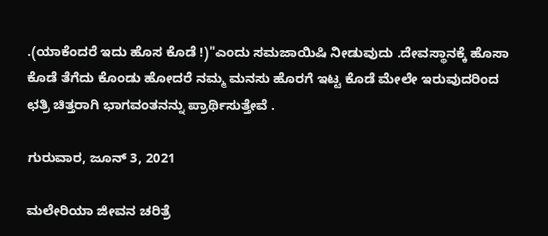.(ಯಾಕೆಂದರೆ ಇದು ಹೊಸ ಕೊಡೆ !)"ಎಂದು ಸಮಜಾಯಿಷಿ ನೀಡುವುದು .ದೇವಸ್ಥಾನಕ್ಕೆ ಹೊಸಾ ಕೊಡೆ ತೆಗೆದು ಕೊಂಡು ಹೋದರೆ ನಮ್ಮ ಮನಸು ಹೊರಗೆ ಇಟ್ಟ ಕೊಡೆ ಮೇಲೇ ಇರುವುದರಿಂದ ಛತ್ರಿ ಚಿತ್ತರಾಗಿ ಭಾಗವಂತನನ್ನು ಪ್ರಾರ್ಥಿಸುತ್ತೇವೆ .

ಗುರುವಾರ, ಜೂನ್ 3, 2021

ಮಲೇರಿಯಾ ಜೀವನ ಚರಿತ್ರೆ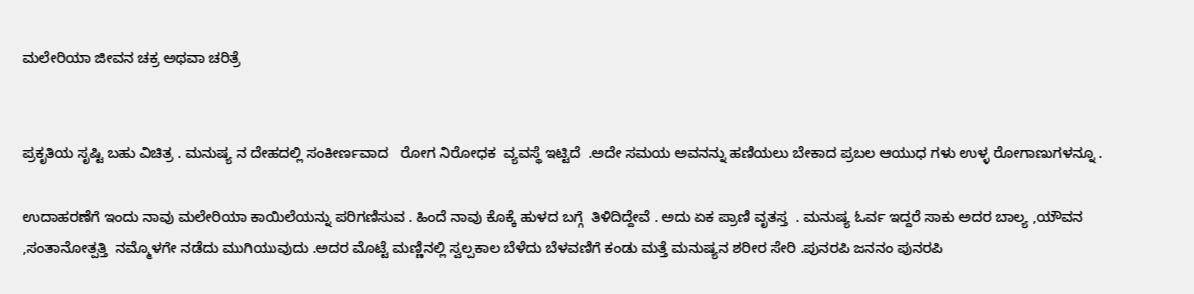ಮಲೇರಿಯಾ ಜೀವನ ಚಕ್ರ ಅಥವಾ ಚರಿತ್ರೆ


ಪ್ರಕೃತಿಯ ಸೃಷ್ಟಿ ಬಹು ವಿಚಿತ್ರ . ಮನುಷ್ಯ ನ ದೇಹದಲ್ಲಿ ಸಂಕೀರ್ಣವಾದ   ರೋಗ ನಿರೋಧಕ  ವ್ಯವಸ್ಥೆ ಇಟ್ಟಿದೆ  .ಅದೇ ಸಮಯ ಅವನನ್ನು ಹಣಿಯಲು ಬೇಕಾದ ಪ್ರಬಲ ಆಯುಧ ಗಳು ಉಳ್ಳ ರೋಗಾಣುಗಳನ್ನೂ .

ಉದಾಹರಣೆಗೆ ಇಂದು ನಾವು ಮಲೇರಿಯಾ ಕಾಯಿಲೆಯನ್ನು ಪರಿಗಣಿಸುವ . ಹಿಂದೆ ನಾವು ಕೊಕ್ಕೆ ಹುಳದ ಬಗ್ಗೆ  ತಿಳಿದಿದ್ದೇವೆ . ಅದು ಏಕ ಪ್ರಾಣಿ ವೃತಸ್ತ  . ಮನುಷ್ಯ ಓರ್ವ ಇದ್ದರೆ ಸಾಕು ಅದರ ಬಾಲ್ಯ ,ಯೌವನ ,ಸಂತಾನೋತ್ಪತ್ತಿ  ನಮ್ಮೊಳಗೇ ನಡೆದು ಮುಗಿಯುವುದು .ಅದರ ಮೊಟ್ಟೆ ಮಣ್ಣಿನಲ್ಲಿ ಸ್ವಲ್ಪಕಾಲ ಬೆಳೆದು ಬೆಳವಣಿಗೆ ಕಂಡು ಮತ್ತೆ ಮನುಷ್ಯನ ಶರೀರ ಸೇರಿ .ಪುನರಪಿ ಜನನಂ ಪುನರಪಿ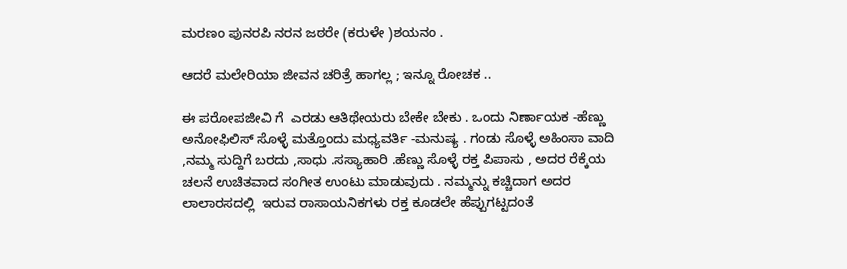ಮರಣಂ ಪುನರಪಿ ನರನ ಜಠರೇ (ಕರುಳೇ )ಶಯನಂ .

ಆದರೆ ಮಲೇರಿಯಾ ಜೀವನ ಚರಿತ್ರೆ ಹಾಗಲ್ಲ ; ಇನ್ನೂ ರೋಚಕ ..

ಈ ಪರೋಪಜೀವಿ ಗೆ  ಎರಡು ಆತಿಥೇಯರು ಬೇಕೇ ಬೇಕು . ಒಂದು ನಿರ್ಣಾಯಕ -ಹೆಣ್ಣು ಅನೋಫಿಲಿಸ್ ಸೊಳ್ಳೆ ಮತ್ತೊಂದು ಮಧ್ಯವರ್ತಿ -ಮನುಷ್ಯ . ಗಂಡು ಸೊಳ್ಳೆ ಅಹಿಂಸಾ ವಾದಿ ,ನಮ್ಮ ಸುದ್ದಿಗೆ ಬರದು ,ಸಾಧು .ಸಸ್ಯಾಹಾರಿ .ಹೆಣ್ಣು ಸೊಳ್ಳೆ ರಕ್ತ ಪಿಪಾಸು , ಅದರ ರೆಕ್ಕೆಯ ಚಲನೆ ಉಚಿತವಾದ ಸಂಗೀತ ಉಂಟು ಮಾಡುವುದು . ನಮ್ಮನ್ನು ಕಚ್ಚಿದಾಗ ಅದರ ಲಾಲಾರಸದಲ್ಲಿ  ಇರುವ ರಾಸಾಯನಿಕಗಳು ರಕ್ತ ಕೂಡಲೇ ಹೆಪ್ಪುಗಟ್ಟದಂತೆ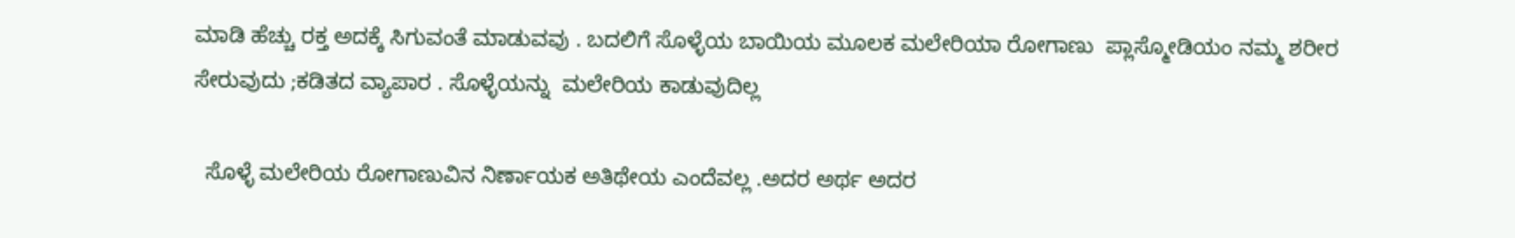ಮಾಡಿ ಹೆಚ್ಚು ರಕ್ತ ಅದಕ್ಕೆ ಸಿಗುವಂತೆ ಮಾಡುವವು . ಬದಲಿಗೆ ಸೊಳ್ಳೆಯ ಬಾಯಿಯ ಮೂಲಕ ಮಲೇರಿಯಾ ರೋಗಾಣು  ಪ್ಲಾಸ್ಮೋಡಿಯಂ ನಮ್ಮ ಶರೀರ ಸೇರುವುದು ;ಕಡಿತದ ವ್ಯಾಪಾರ . ಸೊಳ್ಳೆಯನ್ನು  ಮಲೇರಿಯ ಕಾಡುವುದಿಲ್ಲ

  ಸೊಳ್ಳೆ ಮಲೇರಿಯ ರೋಗಾಣುವಿನ ನಿರ್ಣಾಯಕ ಅತಿಥೇಯ ಎಂದೆವಲ್ಲ .ಅದರ ಅರ್ಥ ಅದರ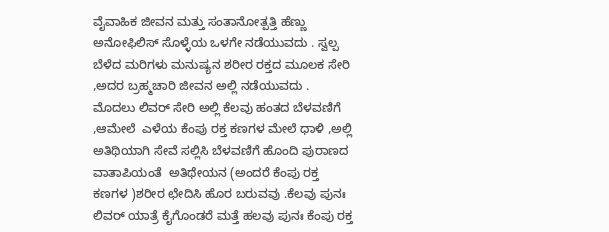ವೈವಾಹಿಕ ಜೀವನ ಮತ್ತು ಸಂತಾನೋತ್ಪತ್ತಿ ಹೆಣ್ಣು ಅನೋಫಿಲಿಸ್ ಸೊಳ್ಳೆಯ ಒಳಗೇ ನಡೆಯುವದು . ಸ್ವಲ್ಪ ಬೆಳೆದ ಮರಿಗಳು ಮನುಷ್ಯನ ಶರೀರ ರಕ್ತದ ಮೂಲಕ ಸೇರಿ ,ಅದರ ಬ್ರಹ್ಮಚಾರಿ ಜೀವನ ಅಲ್ಲಿ ನಡೆಯುವದು . ಮೊದಲು ಲಿವರ್ ಸೇರಿ ಅಲ್ಲಿ ಕೆಲವು ಹಂತದ ಬೆಳವಣಿಗೆ ,ಆಮೇಲೆ  ಎಳೆಯ ಕೆಂಪು ರಕ್ತ ಕಣಗಳ ಮೇಲೆ ಧಾಳಿ ,ಅಲ್ಲಿ ಅತಿಥಿಯಾಗಿ ಸೇವೆ ಸಲ್ಲಿಸಿ ಬೆಳವಣಿಗೆ ಹೊಂದಿ ಪುರಾಣದ ವಾತಾಪಿಯಂತೆ  ಅತಿಥೇಯನ (ಅಂದರೆ ಕೆಂಪು ರಕ್ತ ಕಣಗಳ )ಶರೀರ ಛೇದಿಸಿ ಹೊರ ಬರುವವು .ಕೆಲವು ಪುನಃ ಲಿವರ್ ಯಾತ್ರೆ ಕೈಗೊಂಡರೆ ಮತ್ತೆ ಹಲವು ಪುನಃ ಕೆಂಪು ರಕ್ತ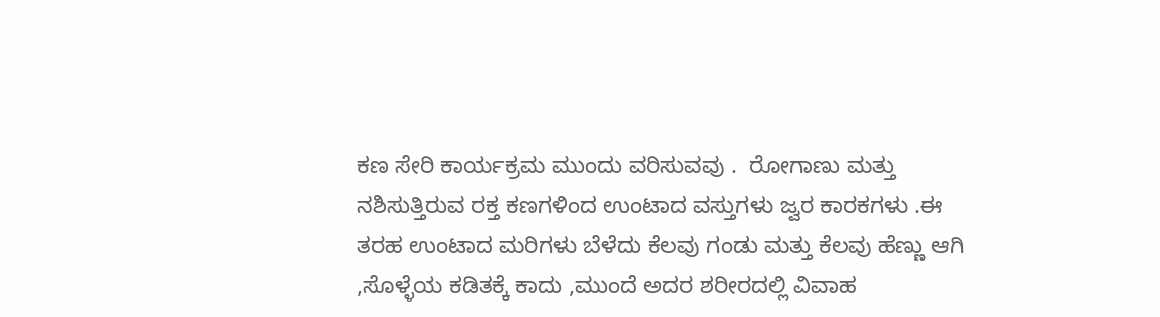ಕಣ ಸೇರಿ ಕಾರ್ಯಕ್ರಮ ಮುಂದು ವರಿಸುವವು .  ರೋಗಾಣು ಮತ್ತು ನಶಿಸುತ್ತಿರುವ ರಕ್ತ ಕಣಗಳಿಂದ ಉಂಟಾದ ವಸ್ತುಗಳು ಜ್ವರ ಕಾರಕಗಳು .ಈ ತರಹ ಉಂಟಾದ ಮರಿಗಳು ಬೆಳೆದು ಕೆಲವು ಗಂಡು ಮತ್ತು ಕೆಲವು ಹೆಣ್ಣು ಆಗಿ ,ಸೊಳ್ಳೆಯ ಕಡಿತಕ್ಕೆ ಕಾದು ,ಮುಂದೆ ಅದರ ಶರೀರದಲ್ಲಿ ವಿವಾಹ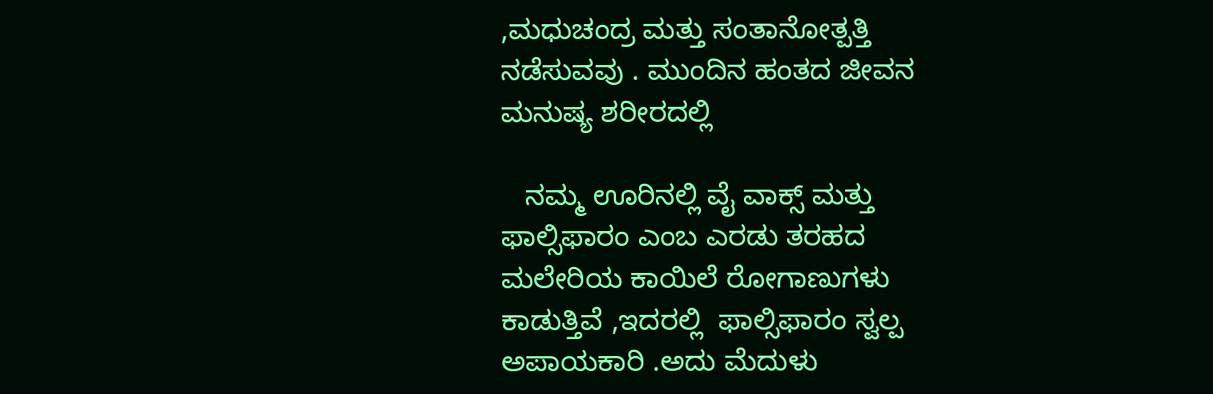,ಮಧುಚಂದ್ರ ಮತ್ತು ಸಂತಾನೋತ್ಪತ್ತಿ ನಡೆಸುವವು . ಮುಂದಿನ ಹಂತದ ಜೀವನ ಮನುಷ್ಯ ಶರೀರದಲ್ಲಿ

   ನಮ್ಮ ಊರಿನಲ್ಲಿ ವೈ ವಾಕ್ಸ್ ಮತ್ತು ಫಾಲ್ಸಿಫಾರಂ ಎಂಬ ಎರಡು ತರಹದ ಮಲೇರಿಯ ಕಾಯಿಲೆ ರೋಗಾಣುಗಳು ಕಾಡುತ್ತಿವೆ ,ಇದರಲ್ಲಿ  ಫಾಲ್ಸಿಫಾರಂ ಸ್ವಲ್ಪ ಅಪಾಯಕಾರಿ .ಅದು ಮೆದುಳು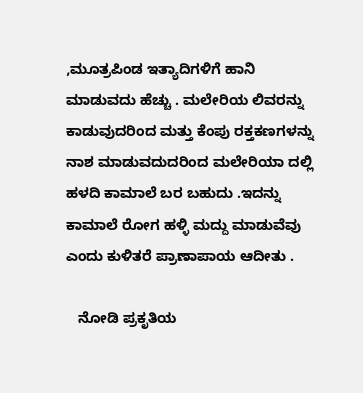,ಮೂತ್ರಪಿಂಡ ಇತ್ಯಾದಿಗಳಿಗೆ ಹಾನಿ ಮಾಡುವದು ಹೆಚ್ಚು . ಮಲೇರಿಯ ಲಿವರನ್ನು ಕಾಡುವುದರಿಂದ ಮತ್ತು ಕೆಂಪು ರಕ್ತಕಣಗಳನ್ನು ನಾಶ ಮಾಡುವದುದರಿಂದ ಮಲೇರಿಯಾ ದಲ್ಲಿ ಹಳದಿ ಕಾಮಾಲೆ ಬರ ಬಹುದು .ಇದನ್ನು ಕಾಮಾಲೆ ರೋಗ ಹಳ್ಳಿ ಮದ್ದು ಮಾಡುವೆವು ಎಂದು ಕುಳಿತರೆ ಪ್ರಾಣಾಪಾಯ ಆದೀತು .

   ನೋಡಿ ಪ್ರಕೃತಿಯ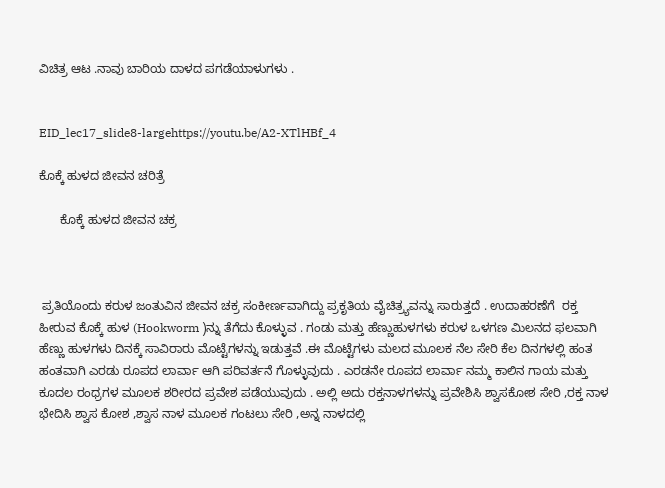ವಿಚಿತ್ರ ಆಟ .ನಾವು ಬಾರಿಯ ದಾಳದ ಪಗಡೆಯಾಳುಗಳು .


EID_lec17_slide8-largehttps://youtu.be/A2-XTlHBf_4

ಕೊಕ್ಕೆ ಹುಳದ ಜೀವನ ಚರಿತ್ರೆ

      ಕೊಕ್ಕೆ ಹುಳದ ಜೀವನ ಚಕ್ರ



 ಪ್ರತಿಯೊಂದು ಕರುಳ ಜಂತುವಿನ ಜೀವನ ಚಕ್ರ ಸಂಕೀರ್ಣವಾಗಿದ್ದು ಪ್ರಕೃತಿಯ ವೈಚಿತ್ರ್ಯವನ್ನು ಸಾರುತ್ತದೆ . ಉದಾಹರಣೆಗೆ  ರಕ್ತ ಹೀರುವ ಕೊಕ್ಕೆ ಹುಳ (Hookworm )ನ್ನು ತೆಗೆದು ಕೊಳ್ಳುವ . ಗಂಡು ಮತ್ತು ಹೆಣ್ಣುಹುಳಗಳು ಕರುಳ ಒಳಗಣ ಮಿಲನದ ಫಲವಾಗಿ ಹೆಣ್ಣು ಹುಳಗಳು ದಿನಕ್ಕೆ ಸಾವಿರಾರು ಮೊಟ್ಟೆಗಳನ್ನು ಇಡುತ್ತವೆ .ಈ ಮೊಟ್ಟೆಗಳು ಮಲದ ಮೂಲಕ ನೆಲ ಸೇರಿ ಕೆಲ ದಿನಗಳಲ್ಲಿ ಹಂತ ಹಂತವಾಗಿ ಎರಡು ರೂಪದ ಲಾರ್ವಾ ಆಗಿ ಪರಿವರ್ತನೆ ಗೊಳ್ಳುವುದು . ಎರಡನೇ ರೂಪದ ಲಾರ್ವಾ ನಮ್ಮ ಕಾಲಿನ ಗಾಯ ಮತ್ತು ಕೂದಲ ರಂಧ್ರಗಳ ಮೂಲಕ ಶರೀರದ ಪ್ರವೇಶ ಪಡೆಯುವುದು . ಅಲ್ಲಿ ಅದು ರಕ್ತನಾಳಗಳನ್ನು ಪ್ರವೇಶಿಸಿ ಶ್ವಾಸಕೋಶ ಸೇರಿ ,ರಕ್ತ ನಾಳ ಭೇದಿಸಿ ಶ್ವಾಸ ಕೋಶ ,ಶ್ವಾಸ ನಾಳ ಮೂಲಕ ಗಂಟಲು ಸೇರಿ ,ಅನ್ನ ನಾಳದಲ್ಲಿ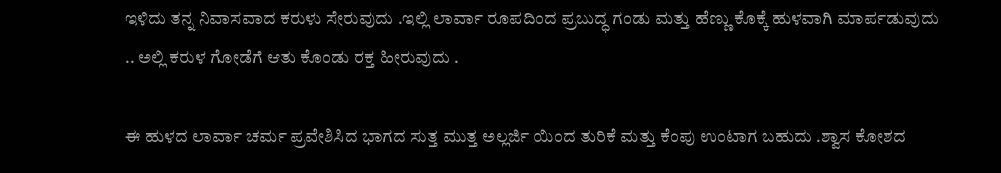ಇಳಿದು ತನ್ನ ನಿವಾಸವಾದ ಕರುಳು ಸೇರುವುದು .ಇಲ್ಲಿ ಲಾರ್ವಾ ರೂಪದಿಂದ ಪ್ರಬುದ್ಧ ಗಂಡು ಮತ್ತು ಹೆಣ್ಣು ಕೊಕ್ಕೆ ಹುಳವಾಗಿ ಮಾರ್ಪಡುವುದು .. ಅಲ್ಲಿ ಕರುಳ ಗೋಡೆಗೆ ಆತು ಕೊಂಡು ರಕ್ತ ಹೀರುವುದು .

ಈ ಹುಳದ ಲಾರ್ವಾ ಚರ್ಮ ಪ್ರವೇಶಿಸಿದ ಭಾಗದ ಸುತ್ತ ಮುತ್ತ ಅಲ್ಲರ್ಜಿ ಯಿಂದ ತುರಿಕೆ ಮತ್ತು ಕೆಂಪು ಉಂಟಾಗ ಬಹುದು .ಶ್ವಾಸ ಕೋಶದ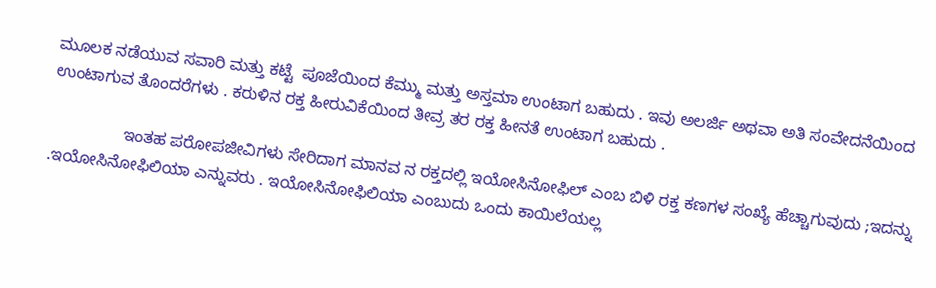ಮೂಲಕ ನಡೆಯುವ ಸವಾರಿ ಮತ್ತು ಕಟ್ಟೆ  ಪೂಜೆಯಿಂದ ಕೆಮ್ಮು ಮತ್ತು ಅಸ್ತಮಾ ಉಂಟಾಗ ಬಹುದು . ಇವು ಅಲರ್ಜಿ ಅಥವಾ ಅತಿ ಸಂವೇದನೆಯಿಂದ ಉಂಟಾಗುವ ತೊಂದರೆಗಳು . ಕರುಳಿನ ರಕ್ತ ಹೀರುವಿಕೆಯಿಂದ ತೀವ್ರ ತರ ರಕ್ತ ಹೀನತೆ ಉಂಟಾಗ ಬಹುದು .

                ಇಂತಹ ಪರೋಪಜೀವಿಗಳು ಸೇರಿದಾಗ ಮಾನವ ನ ರಕ್ತದಲ್ಲಿ ಇಯೋಸಿನೋಫಿಲ್ ಎಂಬ ಬಿಳಿ ರಕ್ತ ಕಣಗಳ ಸಂಖ್ಯೆ ಹೆಚ್ಚಾಗುವುದು ;ಇದನ್ನು .ಇಯೋಸಿನೋಫಿಲಿಯಾ ಎನ್ನುವರು . ಇಯೋಸಿನೋಫಿಲಿಯಾ ಎಂಬುದು ಒಂದು ಕಾಯಿಲೆಯಲ್ಲ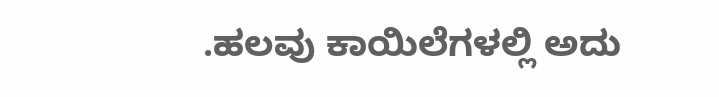.ಹಲವು ಕಾಯಿಲೆಗಳಲ್ಲಿ ಅದು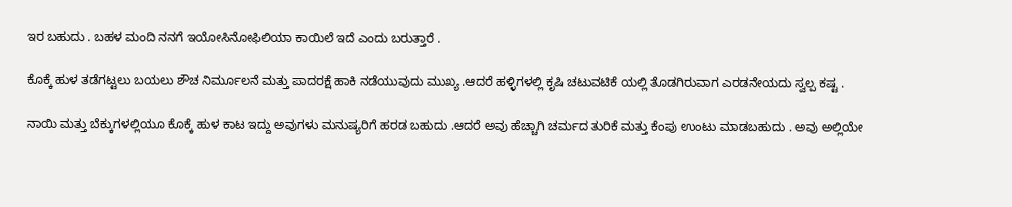ಇರ ಬಹುದು . ಬಹಳ ಮಂದಿ ನನಗೆ ಇಯೋಸಿನೋಫಿಲಿಯಾ ಕಾಯಿಲೆ ಇದೆ ಎಂದು ಬರುತ್ತಾರೆ .

ಕೊಕ್ಕೆ ಹುಳ ತಡೆಗಟ್ಟಲು ಬಯಲು ಶೌಚ ನಿರ್ಮೂಲನೆ ಮತ್ತು ಪಾದರಕ್ಷೆ ಹಾಕಿ ನಡೆಯುವುದು ಮುಖ್ಯ .ಆದರೆ ಹಳ್ಳಿಗಳಲ್ಲಿ ಕೃಷಿ ಚಟುವಟಿಕೆ ಯಲ್ಲಿ ತೊಡಗಿರುವಾಗ ಎರಡನೇಯದು ಸ್ವಲ್ಪ ಕಷ್ಟ .

ನಾಯಿ ಮತ್ತು ಬೆಕ್ಕುಗಳಲ್ಲಿಯೂ ಕೊಕ್ಕೆ ಹುಳ ಕಾಟ ಇದ್ದು ಅವುಗಳು ಮನುಷ್ಯರಿಗೆ ಹರಡ ಬಹುದು .ಆದರೆ ಅವು ಹೆಚ್ಚಾಗಿ ಚರ್ಮದ ತುರಿಕೆ ಮತ್ತು ಕೆಂಪು ಉಂಟು ಮಾಡಬಹುದು . ಅವು ಅಲ್ಲಿಯೇ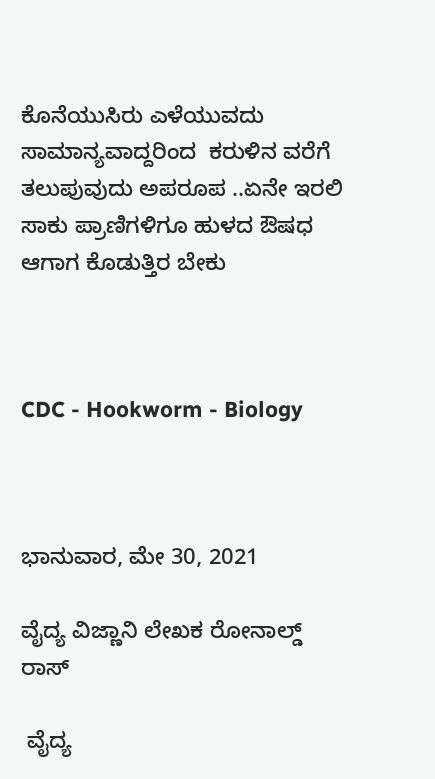ಕೊನೆಯುಸಿರು ಎಳೆಯುವದು ಸಾಮಾನ್ಯವಾದ್ದರಿಂದ  ಕರುಳಿನ ವರೆಗೆ ತಲುಪುವುದು ಅಪರೂಪ ..ಏನೇ ಇರಲಿ ಸಾಕು ಪ್ರಾಣಿಗಳಿಗೂ ಹುಳದ ಔಷಧ ಆಗಾಗ ಕೊಡುತ್ತಿರ ಬೇಕು



CDC - Hookworm - Biology



ಭಾನುವಾರ, ಮೇ 30, 2021

ವೈದ್ಯ ವಿಜ್ಣಾನಿ ಲೇಖಕ ರೋನಾಲ್ಡ್ ರಾಸ್

 ವೈದ್ಯ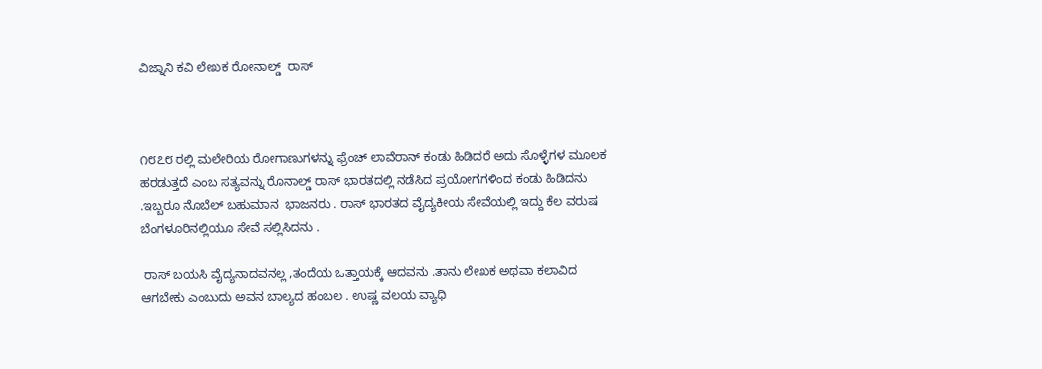ವಿಜ್ನಾನಿ ಕವಿ ಲೇಖಕ ರೋನಾಲ್ಡ್  ರಾಸ್



೧೮೭೮ ರಲ್ಲಿ ಮಲೇರಿಯ ರೋಗಾಣುಗಳನ್ನು ಫ್ರೆಂಚ್ ಲಾವೆರಾನ್ ಕಂಡು ಹಿಡಿದರೆ ಅದು ಸೊಳ್ಳೆಗಳ ಮೂಲಕ ಹರಡುತ್ತದೆ ಎಂಬ ಸತ್ಯವನ್ನು ರೊನಾಲ್ಡ್ ರಾಸ್ ಭಾರತದಲ್ಲಿ ನಡೆಸಿದ ಪ್ರಯೋಗಗಳಿಂದ ಕಂಡು ಹಿಡಿದನು .ಇಬ್ಬರೂ ನೊಬೆಲ್ ಬಹುಮಾನ  ಭಾಜನರು . ರಾಸ್ ಭಾರತದ ವೈದ್ಯಕೀಯ ಸೇವೆಯಲ್ಲಿ ಇದ್ದು ಕೆಲ ವರುಷ ಬೆಂಗಳೂರಿನಲ್ಲಿಯೂ ಸೇವೆ ಸಲ್ಲಿಸಿದನು .

 ರಾಸ್ ಬಯಸಿ ವೈದ್ಯನಾದವನಲ್ಲ ,ತಂದೆಯ ಒತ್ತಾಯಕ್ಕೆ ಆದವನು .ತಾನು ಲೇಖಕ ಅಥವಾ ಕಲಾವಿದ ಆಗಬೇಕು ಎಂಬುದು ಅವನ ಬಾಲ್ಯದ ಹಂಬಲ . ಉಷ್ಣ ವಲಯ ವ್ಯಾಧಿ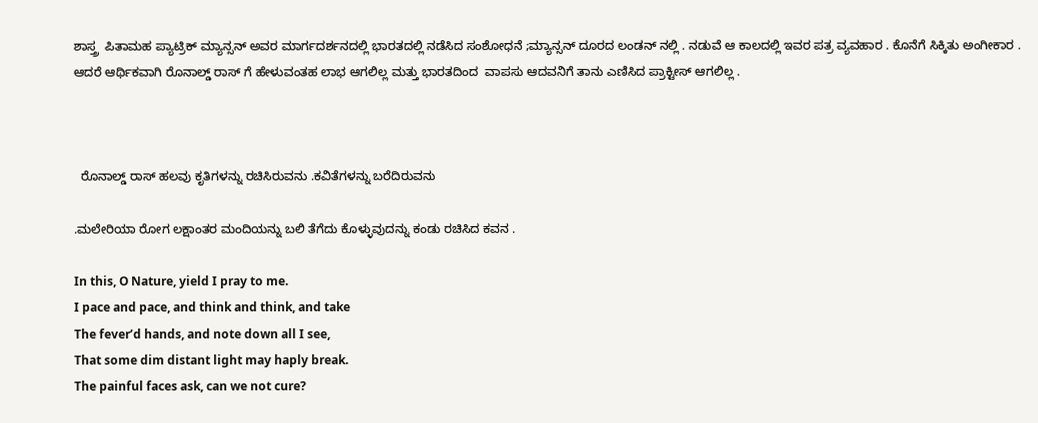ಶಾಸ್ತ್ರ  ಪಿತಾಮಹ ಪ್ಯಾಟ್ರಿಕ್ ಮ್ಯಾನ್ಸನ್ ಅವರ ಮಾರ್ಗದರ್ಶನದಲ್ಲಿ ಭಾರತದಲ್ಲಿ ನಡೆಸಿದ ಸಂಶೋಧನೆ ;ಮ್ಯಾನ್ಸನ್ ದೂರದ ಲಂಡನ್ ನಲ್ಲಿ . ನಡುವೆ ಆ ಕಾಲದಲ್ಲಿ ಇವರ ಪತ್ರ ವ್ಯವಹಾರ . ಕೊನೆಗೆ ಸಿಕ್ಕಿತು ಅಂಗೀಕಾರ . ಆದರೆ ಆರ್ಥಿಕವಾಗಿ ರೊನಾಲ್ಡ್ ರಾಸ್ ಗೆ ಹೇಳುವಂತಹ ಲಾಭ ಆಗಲಿಲ್ಲ ಮತ್ತು ಭಾರತದಿಂದ  ವಾಪಸು ಆದವನಿಗೆ ತಾನು ಎಣಿಸಿದ ಪ್ರಾಕ್ಟೀಸ್ ಆಗಲಿಲ್ಲ .



  ರೊನಾಲ್ಡ್ ರಾಸ್ ಹಲವು ಕೃತಿಗಳನ್ನು ರಚಿಸಿರುವನು .ಕವಿತೆಗಳನ್ನು ಬರೆದಿರುವನು

.ಮಲೇರಿಯಾ ರೋಗ ಲಕ್ಷಾಂತರ ಮಂದಿಯನ್ನು ಬಲಿ ತೆಗೆದು ಕೊಳ್ಳುವುದನ್ನು ಕಂಡು ರಚಿಸಿದ ಕವನ .

In this, O Nature, yield I pray to me.
I pace and pace, and think and think, and take
The fever’d hands, and note down all I see,
That some dim distant light may haply break.
The painful faces ask, can we not cure?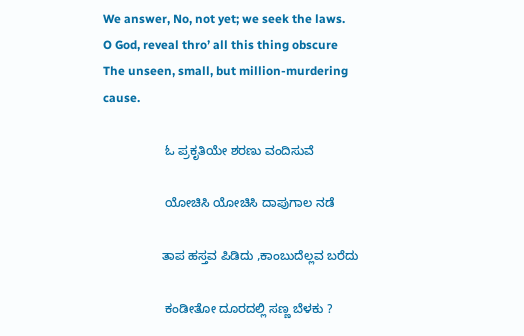We answer, No, not yet; we seek the laws.
O God, reveal thro’ all this thing obscure
The unseen, small, but million-murdering cause.

                  ಓ ಪ್ರಕೃತಿಯೇ ಶರಣು ವಂದಿಸುವೆ

                  ಯೋಚಿಸಿ ಯೋಚಿಸಿ ದಾಪುಗಾಲ ನಡೆ

                 ತಾಪ ಹಸ್ತವ ಪಿಡಿದು ,ಕಾಂಬುದೆಲ್ಲವ ಬರೆದು

                  ಕಂಡೀತೋ ದೂರದಲ್ಲಿ ಸಣ್ಣ ಬೆಳಕು ?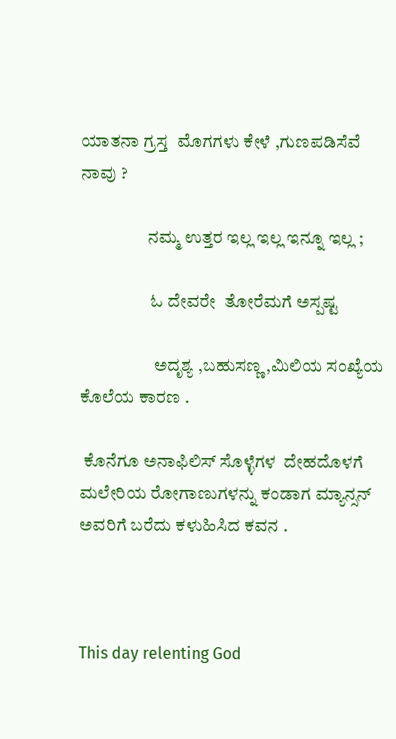ಯಾತನಾ ಗ್ರಸ್ತ  ಮೊಗಗಳು ಕೇಳೆ ,ಗುಣಪಡಿಸೆವೆ ನಾವು ?

                   ನಮ್ಮ ಉತ್ತರ ಇಲ್ಲ ಇಲ್ಲ ಇನ್ನೂ ಇಲ್ಲ ;

                    ಓ ದೇವರೇ  ತೋರೆಮಗೆ ಅಸ್ಪಷ್ಟ

                     ಅದೃಶ್ಯ ,ಬಹುಸಣ್ಣ ,ಮಿಲಿಯ ಸಂಖ್ಯೆಯ ಕೊಲೆಯ ಕಾರಣ .

 ಕೊನೆಗೂ ಅನಾಫಿಲಿಸ್ ಸೊಳ್ಳೆಗಳ  ದೇಹದೊಳಗೆ ಮಲೇರಿಯ ರೋಗಾಣುಗಳನ್ನು ಕಂಡಾಗ ಮ್ಯಾನ್ಸನ್ ಅವರಿಗೆ ಬರೆದು ಕಳುಹಿಸಿದ ಕವನ .



This day relenting God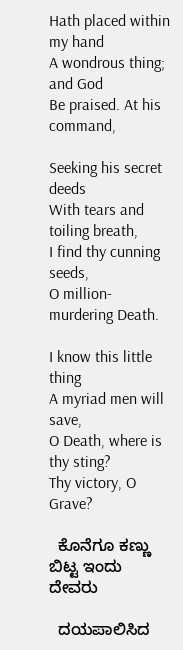Hath placed within my hand
A wondrous thing; and God
Be praised. At his command,

Seeking his secret deeds
With tears and toiling breath,
I find thy cunning seeds,
O million-murdering Death.

I know this little thing
A myriad men will save,
O Death, where is thy sting?
Thy victory, O Grave?

  ಕೊನೆಗೂ ಕಣ್ಣು ಬಿಟ್ಟ ಇಂದು ದೇವರು

  ದಯಪಾಲಿಸಿದ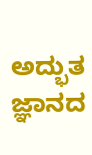ಅದ್ಭುತ ಜ್ಞಾನದ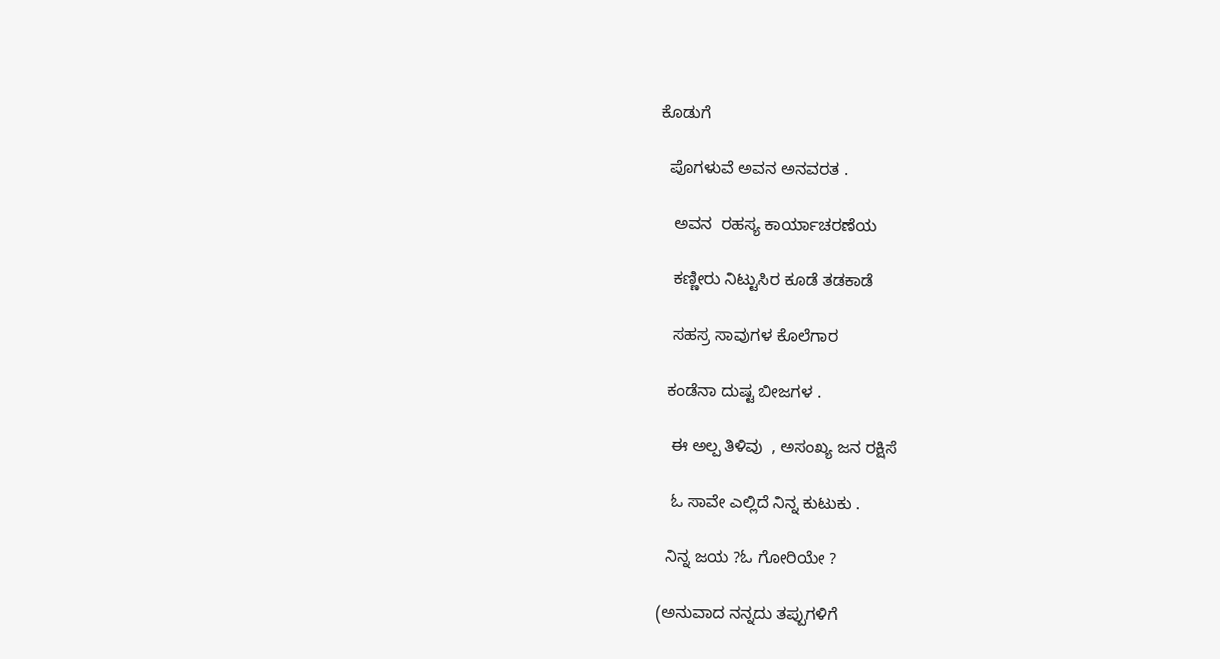ಕೊಡುಗೆ

  ಪೊಗಳುವೆ ಅವನ ಅನವರತ .

   ಅವನ  ರಹಸ್ಯ ಕಾರ್ಯಾಚರಣೆಯ

   ಕಣ್ಣೀರು ನಿಟ್ಟುಸಿರ ಕೂಡೆ ತಡಕಾಡೆ

   ಸಹಸ್ರ ಸಾವುಗಳ ಕೊಲೆಗಾರ

  ಕಂಡೆನಾ ದುಷ್ಟ ಬೀಜಗಳ .

   ಈ ಅಲ್ಪ ತಿಳಿವು  , ಅಸಂಖ್ಯ ಜನ ರಕ್ಷಿಸೆ

   ಓ ಸಾವೇ ಎಲ್ಲಿದೆ ನಿನ್ನ ಕುಟುಕು .

  ನಿನ್ನ ಜಯ ?ಓ ಗೋರಿಯೇ ?

(ಅನುವಾದ ನನ್ನದು ತಪ್ಪುಗಳಿಗೆ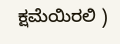ಕ್ಷಮೆಯಿರಲಿ )